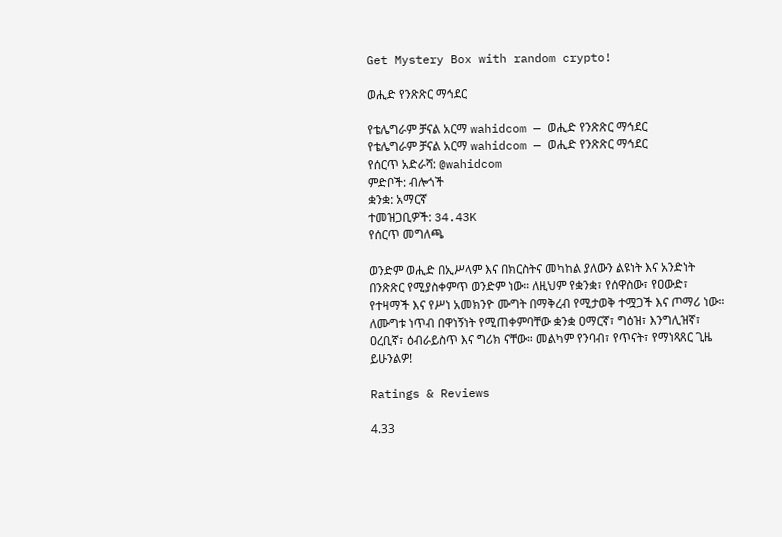Get Mystery Box with random crypto!

ወሒድ የንጽጽር ማኅደር

የቴሌግራም ቻናል አርማ wahidcom — ወሒድ የንጽጽር ማኅደር
የቴሌግራም ቻናል አርማ wahidcom — ወሒድ የንጽጽር ማኅደር
የሰርጥ አድራሻ: @wahidcom
ምድቦች: ብሎጎች
ቋንቋ: አማርኛ
ተመዝጋቢዎች: 34.43K
የሰርጥ መግለጫ

ወንድም ወሒድ በኢሥላም እና በክርስትና መካከል ያለውን ልዩነት እና አንድነት በንጽጽር የሚያስቀምጥ ወንድም ነው። ለዚህም የቋንቋ፣ የሰዋስው፣ የዐውድ፣ የተዛማች እና የሥነ አመክንዮ ሙግት በማቅረብ የሚታወቅ ተሟጋች እና ጦማሪ ነው። ለሙግቱ ነጥብ በዋነኝነት የሚጠቀምባቸው ቋንቋ ዐማርኛ፣ ግዕዝ፣ እንግሊዝኛ፣ ዐረቢኛ፣ ዕብራይስጥ እና ግሪክ ናቸው። መልካም የንባብ፣ የጥናት፣ የማነጻጸር ጊዜ ይሁንልዎ!

Ratings & Reviews

4.33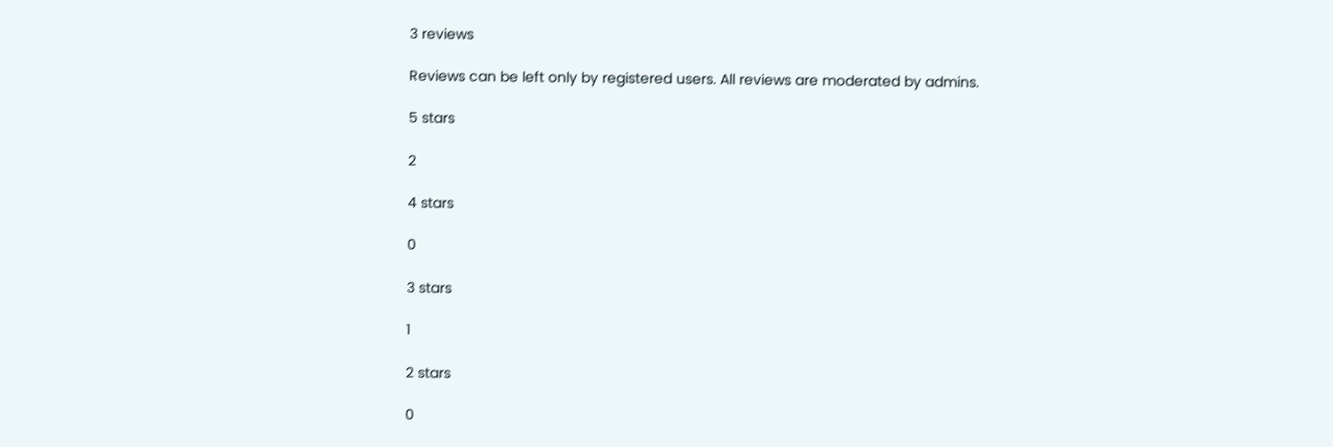3 reviews

Reviews can be left only by registered users. All reviews are moderated by admins.

5 stars

2

4 stars

0

3 stars

1

2 stars

0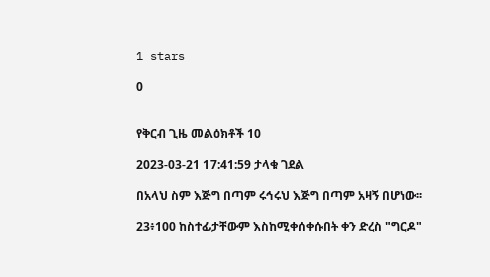1 stars

0


የቅርብ ጊዜ መልዕክቶች 10

2023-03-21 17:41:59 ታላቁ ገደል

በአላህ ስም እጅግ በጣም ሩኅሩህ እጅግ በጣም አዛኝ በሆነው፡፡

23፥100 ከስተፊታቸውም እስከሚቀሰቀሱበት ቀን ድረስ "ግርዶ"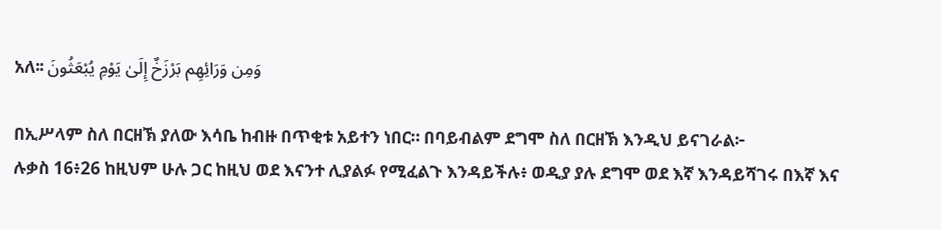አለ፡፡ وَمِن وَرَائِهِم بَرْزَخٌ إِلَىٰ يَوْمِ يُبْعَثُونَ

በኢሥላም ስለ በርዘኽ ያለው እሳቤ ከብዙ በጥቂቱ አይተን ነበር። በባይብልም ደግሞ ስለ በርዘኽ እንዲህ ይናገራል፦
ሉቃስ 16፥26 ከዚህም ሁሉ ጋር ከዚህ ወደ እናንተ ሊያልፉ የሚፈልጉ እንዳይችሉ፥ ወዲያ ያሉ ደግሞ ወደ እኛ እንዳይሻገሩ በእኛ እና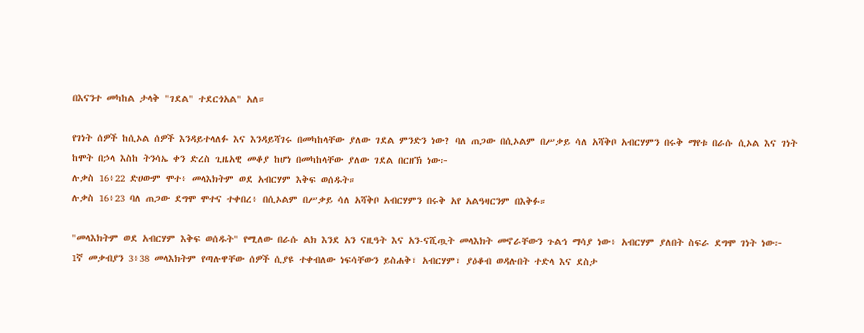በእናንተ መካከል ታላቅ "ገደል" ተደርጎአል" አለ።

የገነት ሰዎች ከሲኦል ሰዎች እንዳይተላለፉ እና እንዳይሻገሩ በመካከላቸው ያለው ገደል ምንድን ነው? ባለ ጠጋው በሲኦልም በሥቃይ ሳለ አሻቅቦ አብርሃምን በሩቅ ማየቱ በራሱ ሲኦል እና ገነት ከሞት በኃላ እስከ ትንሳኤ ቀን ድረስ ጊዜአዊ መቆያ ከሆነ በመካከላቸው ያለው ገደል በርዘኽ ነው፦
ሉቃስ 16፥22 ድሀውም ሞተ፥ መላእክትም ወደ አብርሃም እቅፍ ወሰዱት።
ሉቃስ 16፥23 ባለ ጠጋው ደግሞ ሞተና ተቀበረ፥ በሲኦልም በሥቃይ ሳለ አሻቅቦ አብርሃምን በሩቅ አየ አልዓዛርንም በእቅፉ።

"መላእክትም ወደ አብርሃም እቅፍ ወሰዱት" የሚለው በራሱ ልክ እንደ አን ናዚዓት እና አን-ናሺጧት መላእክት መኖራቸውን ጉልኅ ማሳያ ነው፥ አብርሃም ያለበት ስፍራ ደግሞ ገነት ነው፦
1ኛ መቃብያን 3፥38 መላእክትም የጣሉዋቸው ሰዎች ሲያዩ ተቀብለው ነፍሳቸውን ይስሐቅ፣ አብርሃም፣ ያዕቆብ ወዳሉበት ተድላ እና ደስታ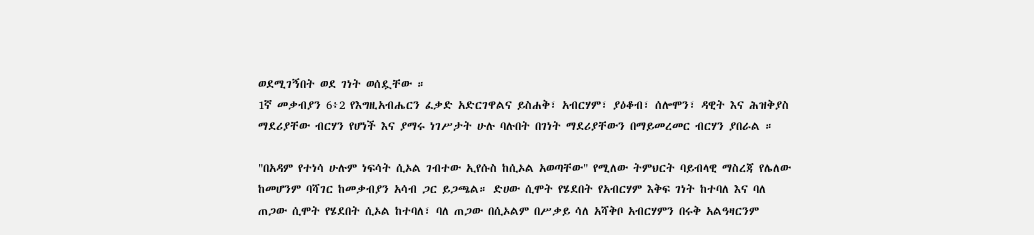ወደሚገኝበት ወደ ገነት ወሰዷቸው ።
1ኛ መቃብያን 6፥2 የእግዚአብሔርን ፈቃድ አድርገዋልና ይስሐቅ፣ አብርሃም፣ ያዕቆብ፣ ሰሎሞን፣ ዳዊት እና ሕዝቅያስ ማደሪያቸው ብርሃን የሆነች እና ያማሩ ነገሥታት ሁሉ ባሉበት በገነት ማደሪያቸውን በማይመረመር ብርሃን ያበራል ።

"በአዳም የተነሳ ሁሉም ነፍሳት ሲኦል ገብተው ኢየሱስ ከሲኦል አወጣቸው" የሚለው ትምህርት ባይብላዊ ማስረጃ የሌለው ከመሆንም ባሻገር ከመቃብያን አሳብ ጋር ይጋጫል። ድሀው ሲሞት የሄደበት የአብርሃም እቅፍ ገነት ከተባለ እና ባለ ጠጋው ሲሞት የሄደበት ሲኦል ከተባለ፣ ባለ ጠጋው በሲኦልም በሥቃይ ሳለ አሻቅቦ አብርሃምን በሩቅ አልዓዛርንም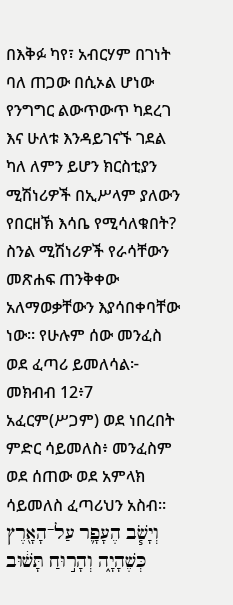በእቅፉ ካየ፣ አብርሃም በገነት ባለ ጠጋው በሲኦል ሆነው የንግግር ልውጥውጥ ካደረገ እና ሁለቱ እንዳይገናኙ ገደል ካለ ለምን ይሆን ክርስቲያን ሚሽነሪዎች በኢሥላም ያለውን የበርዘኽ እሳቤ የሚሳለቁበት? ስንል ሚሽነሪዎች የራሳቸውን መጽሐፍ ጠንቅቀው አለማወቃቸውን እያሳበቀባቸው ነው። የሁሉም ሰው መንፈስ ወደ ፈጣሪ ይመለሳል፦
መክብብ 12፥7 አፈርም(ሥጋም) ወደ ነበረበት ምድር ሳይመለስ፥ መንፈስም ወደ ሰጠው ወደ አምላክ ሳይመለስ ፈጣሪህን አስብ። וְיָשֹׁ֧ב הֶעָפָ֛ר עַל־הָאָ֖רֶץ כְּשֶׁהָיָ֑ה וְהָר֣וּחַ תָּשׁ֔וּב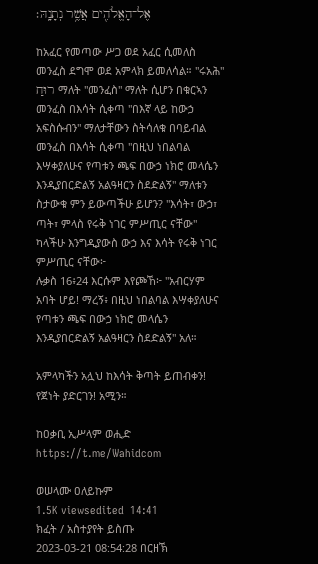אֶל־הָאֱלֹהִ֖ים אֲשֶׁ֥ר נְתָנָֽהּ׃

ከአፈር የመጣው ሥጋ ወደ አፈር ሲመለስ መንፈስ ደግሞ ወደ አምላክ ይመለሳል። "ሩአሕ" רוּחַ ማለት "መንፈስ" ማለት ሲሆን በቁርኣን መንፈስ በእሳት ሲቀጣ "በእኛ ላይ ከውኃ አፍስሱብን" ማለታቸውን ስትሳለቁ በባይብል መንፈስ በእሳት ሲቀጣ "በዚህ ነበልባል እሣቀያለሁና የጣቱን ጫፍ በውኃ ነክሮ መላሴን እንዲያበርድልኝ አልዓዛርን ስደድልኝ" ማለቱን ስታውቁ ምን ይውጣችሁ ይሆን? "እሳት፣ ውኃ፣ ጣት፣ ምላስ የሩቅ ነገር ምሥጢር ናቸው" ካላችሁ እንግዲያውስ ውኃ እና እሳት የሩቅ ነገር ምሥጢር ናቸው፦
ሉቃስ 16፥24 እርሱም እየጮኸ፦ "አብርሃም አባት ሆይ! ማረኝ፥ በዚህ ነበልባል እሣቀያለሁና የጣቱን ጫፍ በውኃ ነክሮ መላሴን እንዲያበርድልኝ አልዓዛርን ስደድልኝ" አለ።

አምላካችን አሏህ ከእሳት ቅጣት ይጠብቀን! የጀነት ያድርገን! አሚን።

ከዐቃቢ ኢሥላም ወሒድ
https://t.me/Wahidcom

ወሠላሙ ዐለይኩም
1.5K viewsedited  14:41
ክፈት / አስተያየት ይስጡ
2023-03-21 08:54:28 በርዘኽ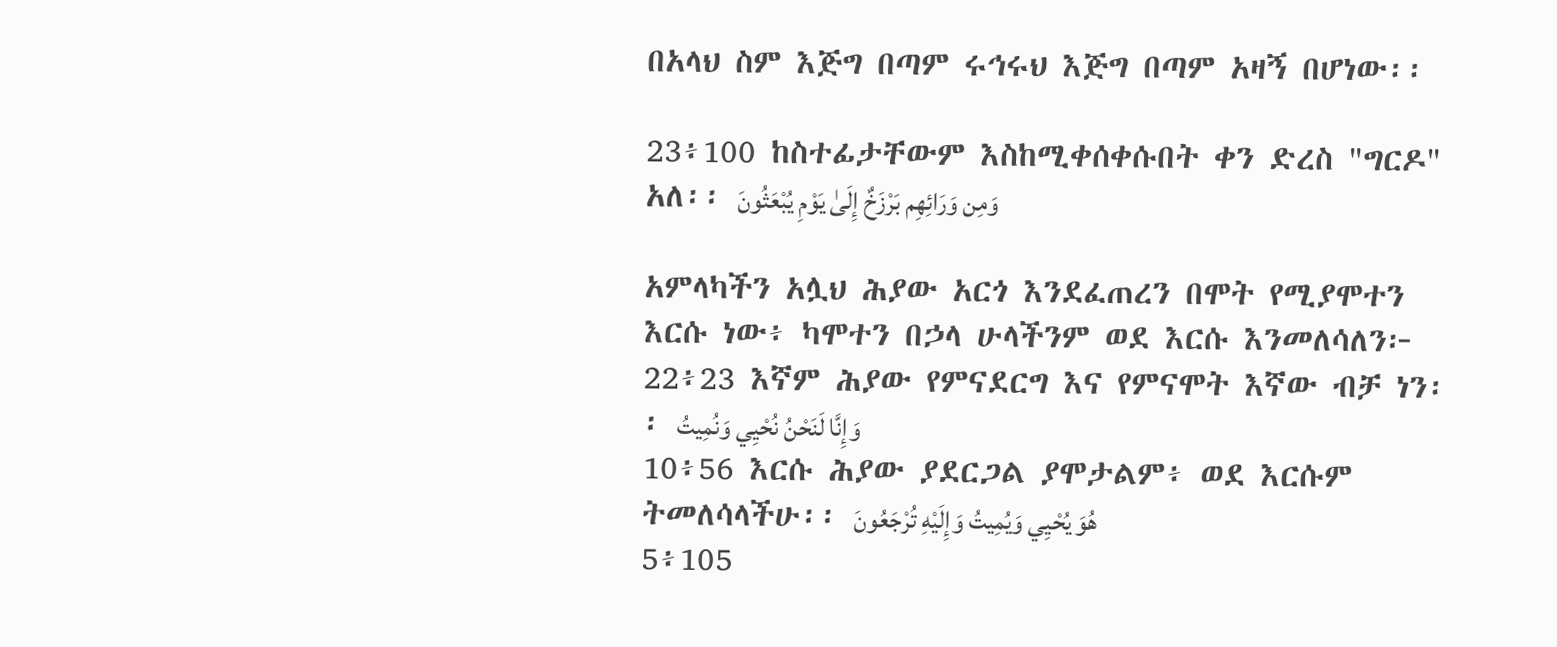በአላህ ስም እጅግ በጣም ሩኅሩህ እጅግ በጣም አዛኝ በሆነው፡፡

23፥100 ከስተፊታቸውም እስከሚቀሰቀሱበት ቀን ድረስ "ግርዶ" አለ፡፡ وَمِن وَرَائِهِم بَرْزَخٌ إِلَىٰ يَوْمِ يُبْعَثُونَ

አምላካችን አሏህ ሕያው አርጎ እንደፈጠረን በሞት የሚያሞተን እርሱ ነው፥ ካሞተን በኃላ ሁላችንም ወደ እርሱ እንመለሳለን፦
22፥23 እኛም ሕያው የምናደርግ እና የምናሞት እኛው ብቻ ነን፡፡ وَإِنَّا لَنَحْنُ نُحْيِي وَنُمِيتُ
10፥56 እርሱ ሕያው ያደርጋል ያሞታልም፥ ወደ እርሱም ትመለሳላችሁ፡፡ هُوَ يُحْيِي وَيُمِيتُ وَإِلَيْهِ تُرْجَعُونَ
5፥105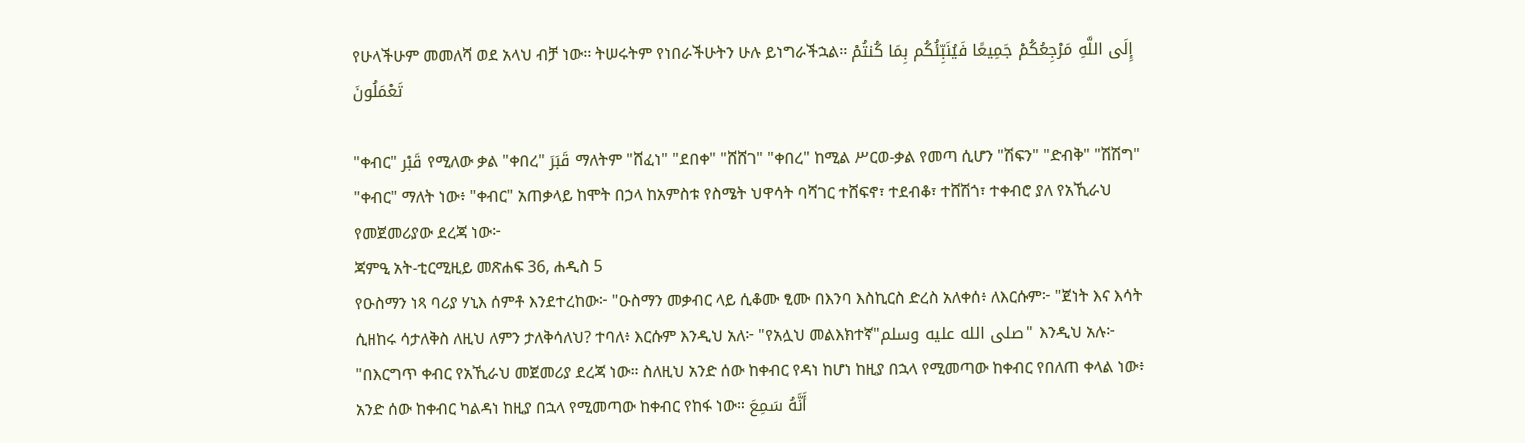የሁላችሁም መመለሻ ወደ አላህ ብቻ ነው፡፡ ትሠሩትም የነበራችሁትን ሁሉ ይነግራችኋል፡፡ إِلَى اللَّهِ مَرْجِعُكُمْ جَمِيعًا فَيُنَبِّئُكُم بِمَا كُنتُمْ تَعْمَلُونَ

"ቀብር" قَبْر የሚለው ቃል "ቀበረ" قَبَرَ ማለትም "ሸፈነ" "ደበቀ" "ሸሸገ" "ቀበረ" ከሚል ሥርወ-ቃል የመጣ ሲሆን "ሽፍን" "ድብቅ" "ሽሽግ" "ቀብር" ማለት ነው፥ "ቀብር" አጠቃላይ ከሞት በኃላ ከአምስቱ የስሜት ህዋሳት ባሻገር ተሸፍኖ፣ ተደብቆ፣ ተሸሽጎ፣ ተቀብሮ ያለ የአኺራህ የመጀመሪያው ደረጃ ነው፦
ጃምዒ አት-ቲርሚዚይ መጽሐፍ 36, ሐዲስ 5
የዑስማን ነጻ ባሪያ ሃኒእ ሰምቶ እንደተረከው፦ "ዑስማን መቃብር ላይ ሲቆሙ ፂሙ በእንባ እስኪርስ ድረስ አለቀሰ፥ ለእርሱም፦ "ጀነት እና እሳት ሲዘከሩ ሳታለቅስ ለዚህ ለምን ታለቅሳለህ? ተባለ፥ እርሱም እንዲህ አለ፦ "የአሏህ መልእክተኛ"صلى الله عليه وسلم" እንዲህ አሉ፦ "በእርግጥ ቀብር የአኺራህ መጀመሪያ ደረጃ ነው። ስለዚህ አንድ ሰው ከቀብር የዳነ ከሆነ ከዚያ በኋላ የሚመጣው ከቀብር የበለጠ ቀላል ነው፥ አንድ ሰው ከቀብር ካልዳነ ከዚያ በኋላ የሚመጣው ከቀብር የከፋ ነው። أَنَّهُ سَمِعَ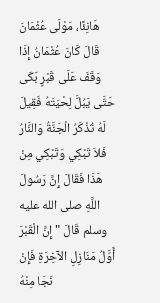هَانِئًا، مَوْلَى عُثْمَانَ قَالَ كَانَ عُثْمَانُ إِذَا وَقَفَ عَلَى قَبْرٍ بَكَى حَتَّى يَبُلَّ لِحْيَتَهُ فَقِيلَ لَهُ تُذْكَرُ الْجَنَّةُ وَالنَّارُ فَلاَ تَبْكِي وَتَبْكِي مِنْ هَذَا فَقَالَ إِنَّ رَسُولَ اللَّهِ صلى الله عليه وسلم قَالَ " إِنَّ الْقَبْرَ أَوَّلُ مَنَازِلِ الآخِرَةِ فَإِنْ نَجَا مِنْهُ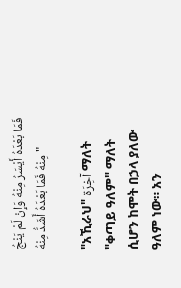فَمَا بَعْدَهُ أَيْسَرُ مِنْهُ وَإِنْ لَمْ يَنْجُ مِنْهُ فَمَا بَعْدَهُ أَشَدُّ مِنْهُ "

"አኺራህ" آخِرَة ማለት "ቀጣይ ዓለም" ማለት ሲሆን ከሞት በኃላ ያለው ዓለም ነው። አን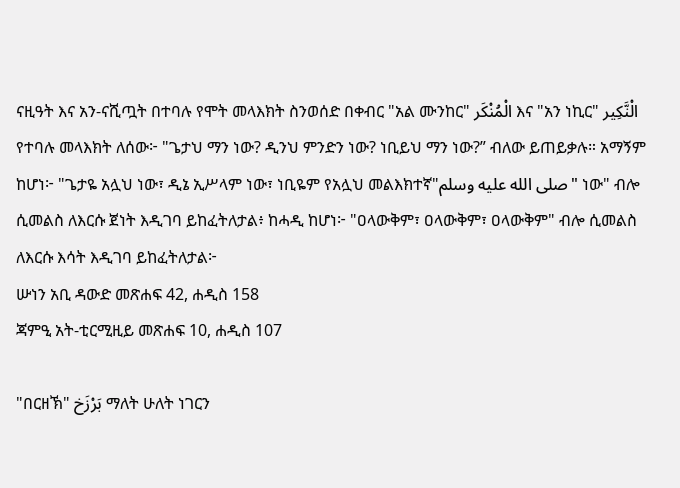ናዚዓት እና አን-ናሺጧት በተባሉ የሞት መላእክት ስንወሰድ በቀብር "አል ሙንከር" الْمُنْكَر እና "አን ነኪር" الْنَّكِير የተባሉ መላእክት ለሰው፦ "ጌታህ ማን ነው? ዲንህ ምንድን ነው? ነቢይህ ማን ነው?” ብለው ይጠይቃሉ። አማኝም ከሆነ፦ "ጌታዬ አሏህ ነው፣ ዲኔ ኢሥላም ነው፣ ነቢዬም የአሏህ መልእክተኛ"صلى الله عليه وسلم" ነው" ብሎ ሲመልስ ለእርሱ ጀነት እዲገባ ይከፈትለታል፥ ከሓዲ ከሆነ፦ "ዐላውቅም፣ ዐላውቅም፣ ዐላውቅም" ብሎ ሲመልስ ለእርሱ እሳት እዲገባ ይከፈትለታል፦
ሡነን አቢ ዳውድ መጽሐፍ 42, ሐዲስ 158
ጃምዒ አት-ቲርሚዚይ መጽሐፍ 10, ሐዲስ 107

"በርዘኽ" بَرْزَخ ማለት ሁለት ነገርን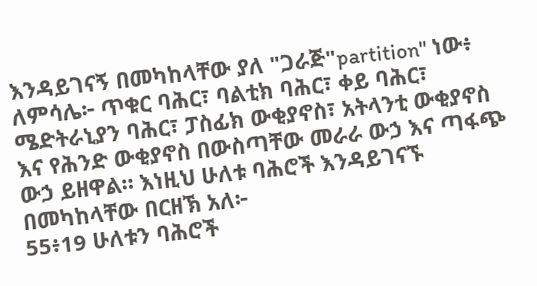እንዳይገናኝ በመካከላቸው ያለ "ጋራጅ"partition" ነው፥ ለምሳሌ፦ ጥቁር ባሕር፣ ባልቲክ ባሕር፣ ቀይ ባሕር፣ ሜድትራኒያን ባሕር፣ ፓስፊክ ውቂያኖስ፣ አትላንቲ ውቂያኖስ እና የሕንድ ውቂያኖስ በውስጣቸው መራራ ውኃ እና ጣፋጭ ውኃ ይዘዋል። እነዚህ ሁለቱ ባሕሮች እንዳይገናኙ በመካከላቸው በርዘኽ አለ፦
55፥19 ሁለቱን ባሕሮች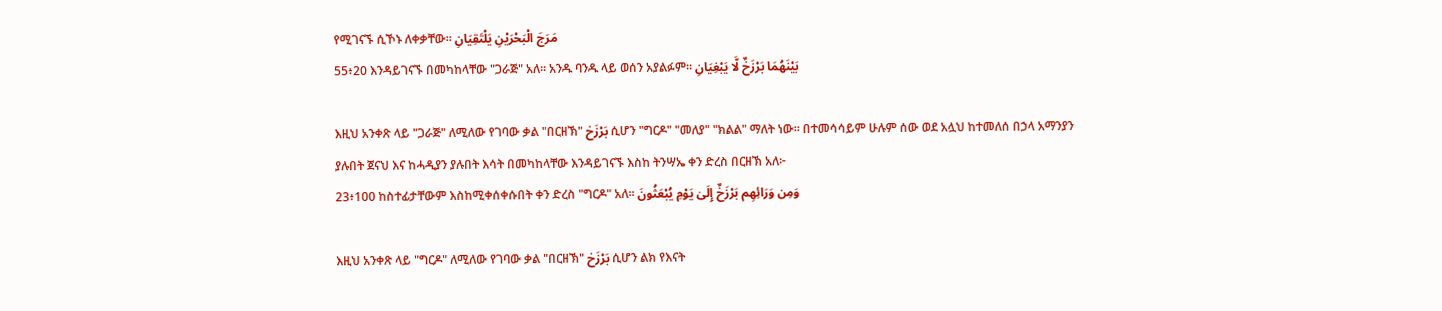የሚገናኙ ሲኾኑ ለቀቃቸው፡፡ مَرَجَ الْبَحْرَيْنِ يَلْتَقِيَانِ
55፥20 እንዳይገናኙ በመካከላቸው "ጋራጅ" አለ፡፡ አንዱ ባንዱ ላይ ወሰን አያልፉም፡፡ بَيْنَهُمَا بَرْزَخٌ لَّا يَبْغِيَانِ

እዚህ አንቀጽ ላይ "ጋራጅ" ለሚለው የገባው ቃል "በርዘኽ" بَرْزَخ ሲሆን "ግርዶ" "መለያ" "ክልል" ማለት ነው። በተመሳሳይም ሁሉም ሰው ወደ አሏህ ከተመለሰ በኃላ አማንያን ያሉበት ጀናህ እና ከሓዲያን ያሉበት እሳት በመካከላቸው እንዳይገናኙ እስከ ትንሣኤ ቀን ድረስ በርዘኽ አለ፦
23፥100 ከስተፊታቸውም እስከሚቀሰቀሱበት ቀን ድረስ "ግርዶ" አለ፡፡ وَمِن وَرَائِهِم بَرْزَخٌ إِلَىٰ يَوْمِ يُبْعَثُونَ

እዚህ አንቀጽ ላይ "ግርዶ" ለሚለው የገባው ቃል "በርዘኽ" بَرْزَخ ሲሆን ልክ የእናት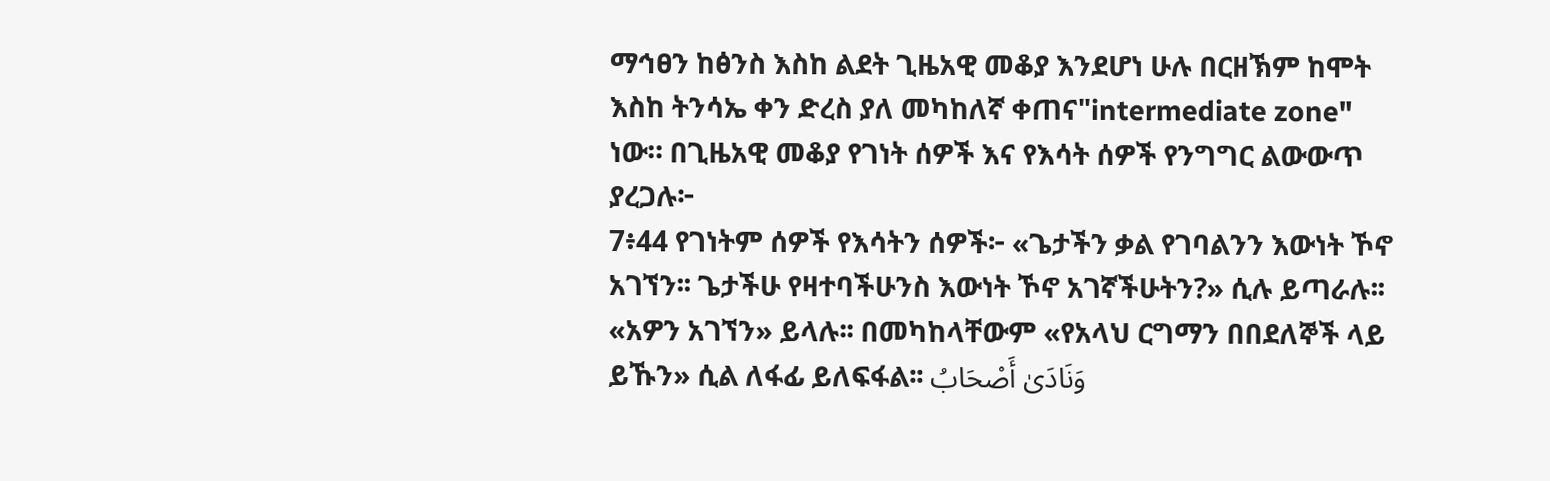ማኅፀን ከፅንስ እስከ ልደት ጊዜአዊ መቆያ እንደሆነ ሁሉ በርዘኽም ከሞት እስከ ትንሳኤ ቀን ድረስ ያለ መካከለኛ ቀጠና"intermediate zone" ነው። በጊዜአዊ መቆያ የገነት ሰዎች እና የእሳት ሰዎች የንግግር ልውውጥ ያረጋሉ፦
7፥44 የገነትም ሰዎች የእሳትን ሰዎች፦ «ጌታችን ቃል የገባልንን እውነት ኾኖ አገኘን፡፡ ጌታችሁ የዛተባችሁንስ እውነት ኾኖ አገኛችሁትን?» ሲሉ ይጣራሉ፡፡ «አዎን አገኘን» ይላሉ፡፡ በመካከላቸውም «የአላህ ርግማን በበደለኞች ላይ ይኹን» ሲል ለፋፊ ይለፍፋል፡፡ وَنَادَىٰ أَصْحَابُ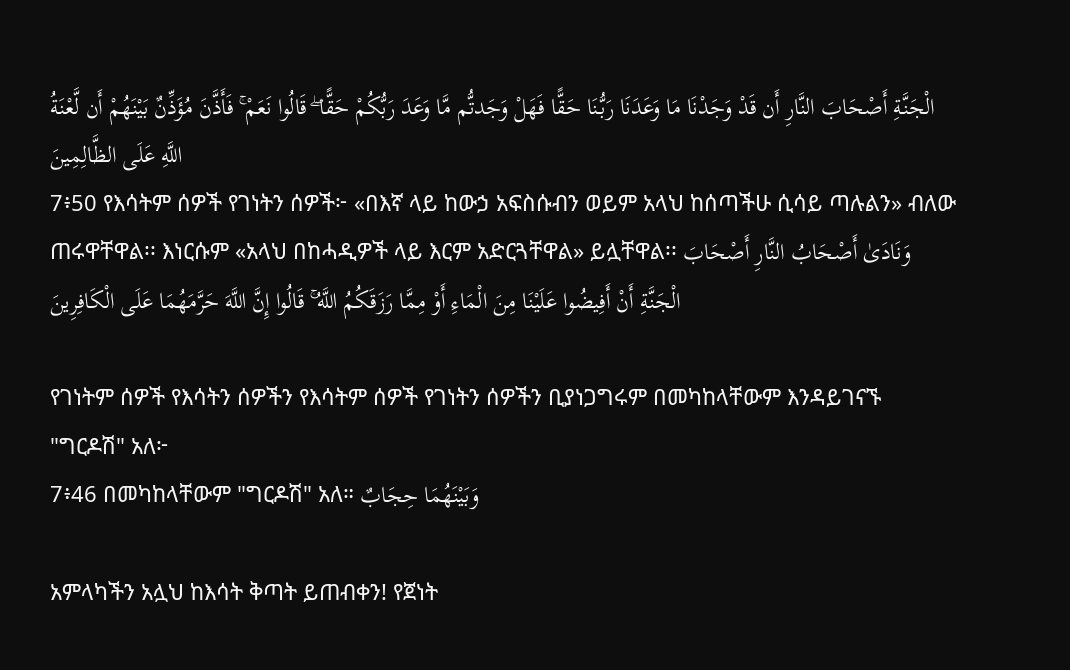الْجَنَّةِ أَصْحَابَ النَّارِ أَن قَدْ وَجَدْنَا مَا وَعَدَنَا رَبُّنَا حَقًّا فَهَلْ وَجَدتُّم مَّا وَعَدَ رَبُّكُمْ حَقًّا ۖ قَالُوا نَعَمْ ۚ فَأَذَّنَ مُؤَذِّنٌ بَيْنَهُمْ أَن لَّعْنَةُ اللَّهِ عَلَى الظَّالِمِينَ
7፥50 የእሳትም ሰዎች የገነትን ሰዎች፦ «በእኛ ላይ ከውኃ አፍስሱብን ወይም አላህ ከሰጣችሁ ሲሳይ ጣሉልን» ብለው ጠሩዋቸዋል፡፡ እነርሱም «አላህ በከሓዲዎች ላይ እርም አድርጓቸዋል» ይሏቸዋል፡፡ وَنَادَىٰ أَصْحَابُ النَّارِ أَصْحَابَ الْجَنَّةِ أَنْ أَفِيضُوا عَلَيْنَا مِنَ الْمَاءِ أَوْ مِمَّا رَزَقَكُمُ اللَّهُ ۚ قَالُوا إِنَّ اللَّهَ حَرَّمَهُمَا عَلَى الْكَافِرِينَ

የገነትም ሰዎች የእሳትን ሰዎችን የእሳትም ሰዎች የገነትን ሰዎችን ቢያነጋግሩም በመካከላቸውም እንዳይገናኙ "ግርዶሽ" አለ፦
7፥46 በመካከላቸውም "ግርዶሽ" አለ። وَبَيْنَهُمَا حِجَابٌ

አምላካችን አሏህ ከእሳት ቅጣት ይጠብቀን! የጀነት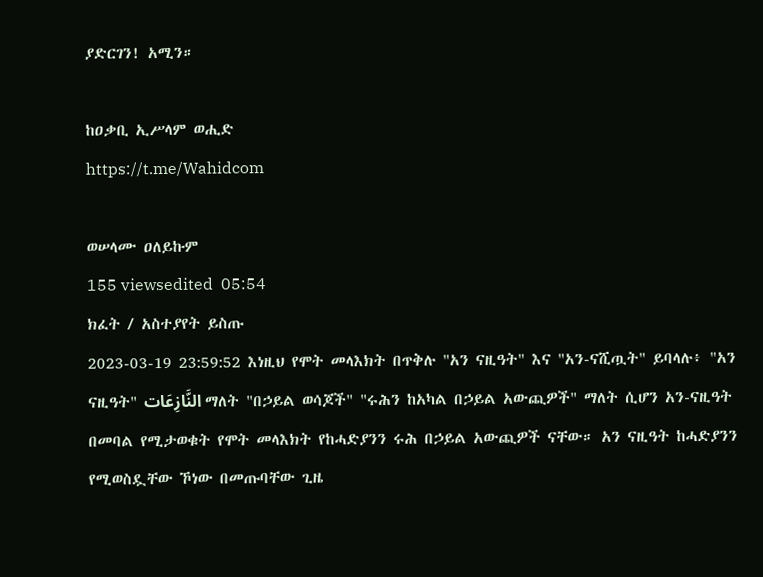ያድርገን! አሚን።

ከዐቃቢ ኢሥላም ወሒድ
https://t.me/Wahidcom

ወሠላሙ ዐለይኩም
155 viewsedited  05:54
ክፈት / አስተያየት ይስጡ
2023-03-19 23:59:52 እነዚህ የሞት መላእክት በጥቅሉ "አን ናዚዓት" እና "አን-ናሺጧት" ይባላሉ፥ "አን ናዚዓት" النَّازِعَات ማለት "በኃይል ወሳጆች" "ሩሕን ከአካል በኃይል አውጪዎች" ማለት ሲሆን አን-ናዚዓት በመባል የሚታወቁት የሞት መላእክት የከሓድያንን ሩሕ በኃይል አውጪዎች ናቸው። አን ናዚዓት ከሓድያንን የሚወስዷቸው ኾነው በመጡባቸው ጊዜ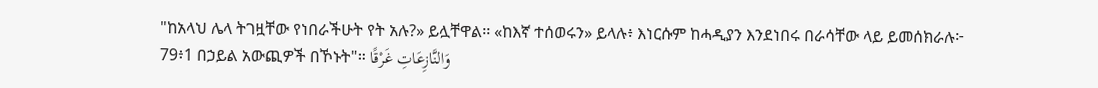"ከአላህ ሌላ ትገዟቸው የነበራችሁት የት አሉ?» ይሏቸዋል፡፡ «ከእኛ ተሰወሩን» ይላሉ፥ እነርሱም ከሓዲያን እንደነበሩ በራሳቸው ላይ ይመሰክራሉ፦
79፥1 በኃይል አውጪዎች በኾኑት"። وَالنَّازِعَاتِ غَرْقًا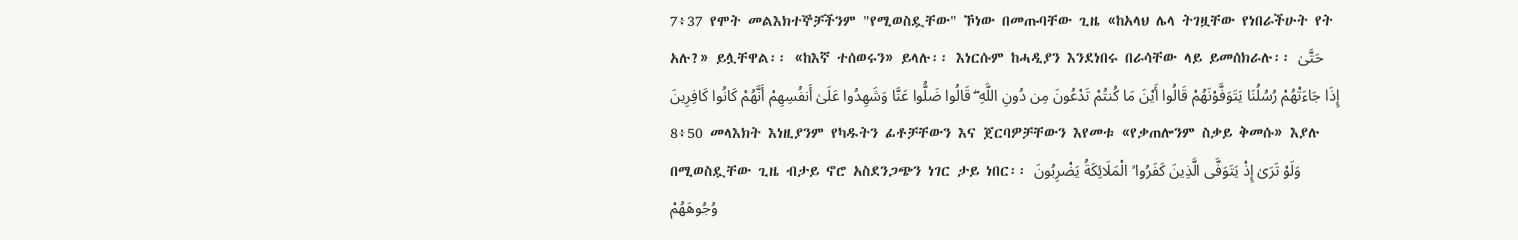7፥37 የሞት መልእክተኞቻችንም "የሚወስዷቸው" ኾነው በመጡባቸው ጊዜ «ከአላህ ሌላ ትገዟቸው የነበራችሁት የት አሉ?» ይሏቸዋል፡፡ «ከእኛ ተሰወሩን» ይላሉ፡፡ እነርሱም ከሓዲያን እንደነበሩ በራሳቸው ላይ ይመሰክራሉ፡፡ حَتَّىٰ إِذَا جَاءَتْهُمْ رُسُلُنَا يَتَوَفَّوْنَهُمْ قَالُوا أَيْنَ مَا كُنتُمْ تَدْعُونَ مِن دُونِ اللَّهِ ۖ قَالُوا ضَلُّوا عَنَّا وَشَهِدُوا عَلَىٰ أَنفُسِهِمْ أَنَّهُمْ كَانُوا كَافِرِينَ
8፥50 መላእክት እነዚያንም የካዱትን ፊቶቻቸውን እና ጀርባዎቻቸውን እየመቱ «የቃጠሎንም ስቃይ ቅመሱ» እያሉ በሚወስዷቸው ጊዜ ብታይ ኖሮ አስደንጋጭን ነገር ታይ ነበር፡፡ وَلَوْ تَرَىٰ إِذْ يَتَوَفَّى الَّذِينَ كَفَرُوا ۙ الْمَلَائِكَةُ يَضْرِبُونَ وُجُوهَهُمْ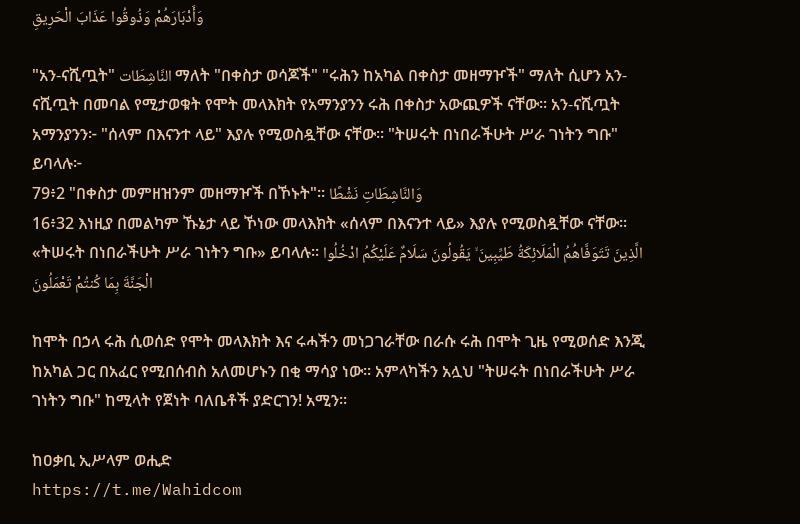وَأَدْبَارَهُمْ وَذُوقُوا عَذَابَ الْحَرِيقِ

"አን-ናሺጧት" النَّاشِطَات ማለት "በቀስታ ወሳጆች" "ሩሕን ከአካል በቀስታ መዘማዦች" ማለት ሲሆን አን-ናሺጧት በመባል የሚታወቁት የሞት መላእክት የአማንያንን ሩሕ በቀስታ አውጪዎች ናቸው። አን-ናሺጧት አማንያንን፦ "ሰላም በእናንተ ላይ" እያሉ የሚወስዷቸው ናቸው፡፡ "ትሠሩት በነበራችሁት ሥራ ገነትን ግቡ" ይባላሉ፦
79፥2 "በቀስታ መምዘዝንም መዘማዦች በኾኑት"። وَالنَّاشِطَاتِ نَشْطًا
16፥32 እነዚያ በመልካም ኹኔታ ላይ ኾነው መላእክት «ሰላም በእናንተ ላይ» እያሉ የሚወስዷቸው ናቸው፡፡ «ትሠሩት በነበራችሁት ሥራ ገነትን ግቡ» ይባላሉ፡፡ الَّذِينَ تَتَوَفَّاهُمُ الْمَلَائِكَةُ طَيِّبِينَ ۙ يَقُولُونَ سَلَامٌ عَلَيْكُمُ ادْخُلُوا الْجَنَّةَ بِمَا كُنتُمْ تَعْمَلُونَ

ከሞት በኃላ ሩሕ ሲወሰድ የሞት መላእክት እና ሩሓችን መነጋገራቸው በራሱ ሩሕ በሞት ጊዜ የሚወሰድ እንጂ ከአካል ጋር በአፈር የሚበሰብስ አለመሆኑን በቂ ማሳያ ነው። አምላካችን አሏህ "ትሠሩት በነበራችሁት ሥራ ገነትን ግቡ" ከሚላት የጀነት ባለቤቶች ያድርገን! አሚን።

ከዐቃቢ ኢሥላም ወሒድ
https://t.me/Wahidcom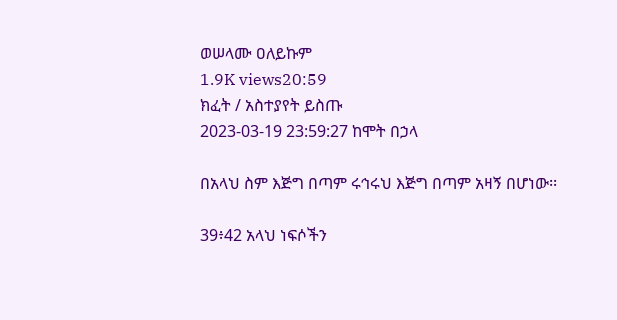ወሠላሙ ዐለይኩም
1.9K views20:59
ክፈት / አስተያየት ይስጡ
2023-03-19 23:59:27 ከሞት በኃላ

በአላህ ስም እጅግ በጣም ሩኅሩህ እጅግ በጣም አዛኝ በሆነው፡፡

39፥42 አላህ ነፍሶችን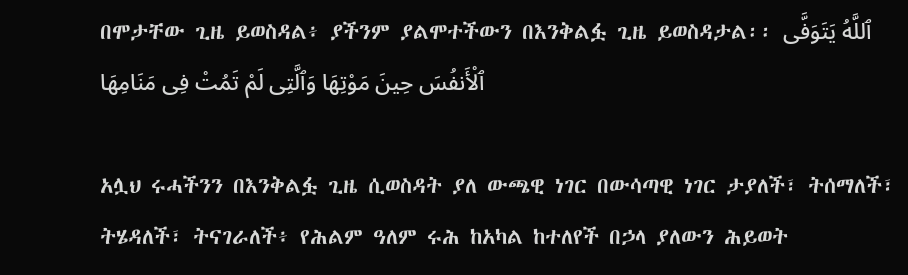በሞታቸው ጊዜ ይወስዳል፥ ያችንም ያልሞተችውን በእንቅልፏ ጊዜ ይወስዳታል፡፡ ٱللَّهُ يَتَوَفَّى ٱلْأَنفُسَ حِينَ مَوْتِهَا وَٱلَّتِى لَمْ تَمُتْ فِى مَنَامِهَا

አሏህ ሩሓችንን በእንቅልፏ ጊዜ ሲወስዳት ያለ ውጫዊ ነገር በውሳጣዊ ነገር ታያለች፣ ትሰማለች፣ ትሄዳለች፣ ትናገራለች፥ የሕልም ዓለም ሩሕ ከአካል ከተለየች በኃላ ያለውን ሕይወት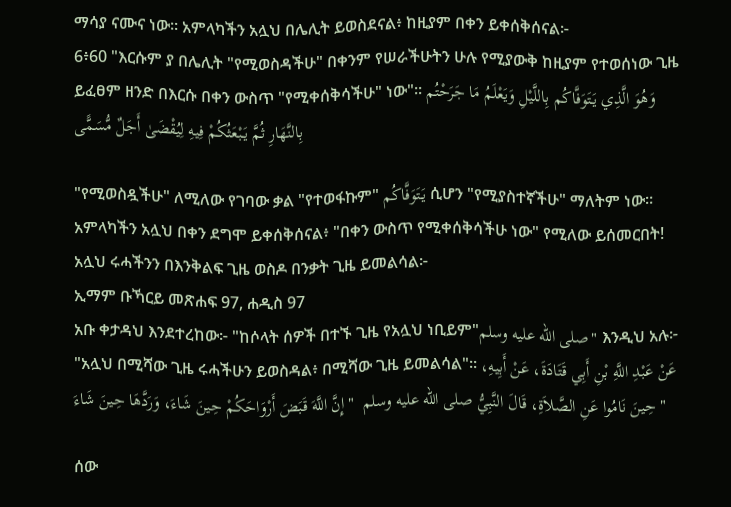ማሳያ ናሙና ነው። አምላካችን አሏህ በሌሊት ይወስደናል፥ ከዚያም በቀን ይቀሰቅሰናል፦
6፥60 "እርሱም ያ በሌሊት "የሚወስዳችሁ" በቀንም የሠራችሁትን ሁሉ የሚያውቅ ከዚያም የተወሰነው ጊዜ ይፈፀም ዘንድ በእርሱ በቀን ውስጥ "የሚቀሰቅሳችሁ" ነው"፡፡ وَهُوَ الَّذِي يَتَوَفَّاكُم بِاللَّيْلِ وَيَعْلَمُ مَا جَرَحْتُم بِالنَّهَارِ ثُمَّ يَبْعَثُكُمْ فِيهِ لِيُقْضَىٰ أَجَلٌ مُّسَمًّى

"የሚወስዷችሁ" ለሚለው የገባው ቃል "የተወፋኩም" يَتَوَفَّاكُم ሲሆን "የሚያስተኛችሁ" ማለትም ነው። አምላካችን አሏህ በቀን ደግሞ ይቀሰቅሰናል፥ "በቀን ውስጥ የሚቀሰቅሳችሁ ነው" የሚለው ይሰመርበት! አሏህ ሩሓችንን በእንቅልፍ ጊዜ ወስዶ በንቃት ጊዜ ይመልሳል፦
ኢማም ቡኻርይ መጽሐፍ 97, ሐዲስ 97
አቡ ቀታዳህ እንደተረከው፦ "ከሶላት ሰዎች በተኙ ጊዜ የአሏህ ነቢይም"صلى الله عليه وسلم" እንዲህ አሉ፦ "አሏህ በሚሻው ጊዜ ሩሓችሁን ይወስዳል፥ በሚሻው ጊዜ ይመልሳል"። عَنْ عَبْدِ اللَّهِ بْنِ أَبِي قَتَادَةَ، عَنْ أَبِيهِ، حِينَ نَامُوا عَنِ الصَّلاَةِ، قَالَ النَّبِيُّ صلى الله عليه وسلم  " إِنَّ اللَّهَ قَبَضَ أَرْوَاحَكُمْ حِينَ شَاءَ، وَرَدَّهَا حِينَ شَاءَ "

ሰው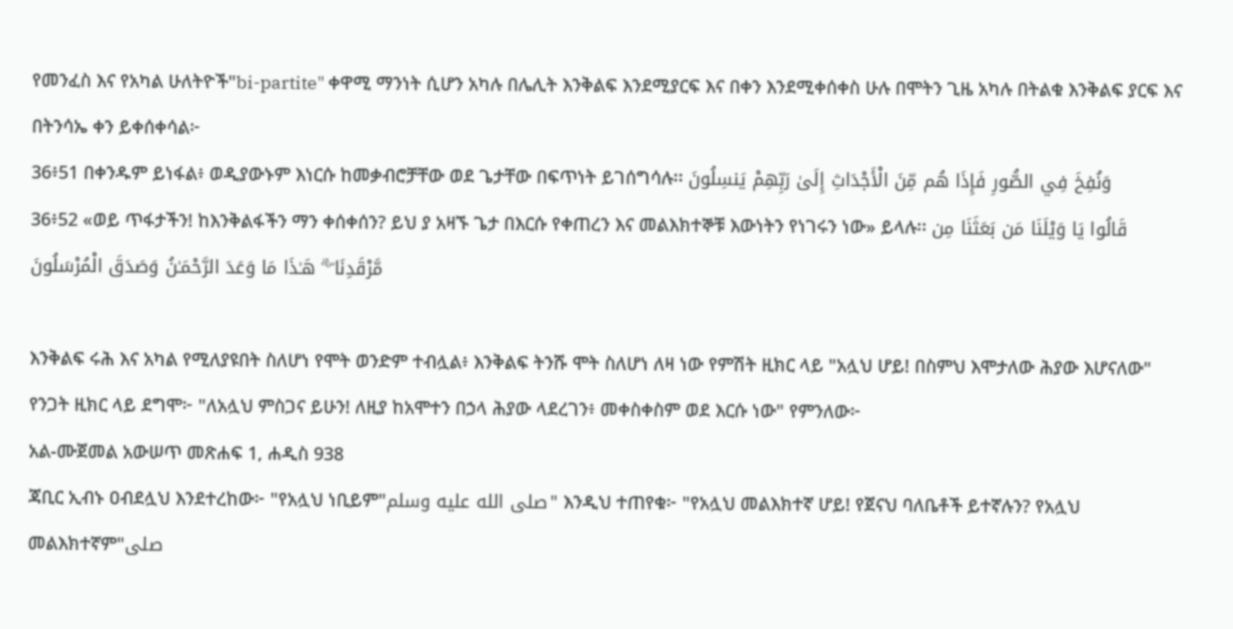የመንፈስ እና የአካል ሁለትዮች"bi-partite" ቀዋሚ ማንነት ሲሆን አካሉ በሌሊት እንቅልፍ እንደሚያርፍ እና በቀን እንደሚቀሰቀስ ሁሉ በሞትን ጊዜ አካሉ በትልቁ እንቅልፍ ያርፍ እና በትንሳኤ ቀን ይቀሰቀሳል፦
36፥51 በቀንዱም ይነፋል፥ ወዲያውኑም እነርሱ ከመቃብሮቻቸው ወደ ጌታቸው በፍጥነት ይገሰግሳሉ፡፡ وَنُفِخَ فِي الصُّورِ فَإِذَا هُم مِّنَ الْأَجْدَاثِ إِلَىٰ رَبِّهِمْ يَنسِلُونَ
36፥52 «ወይ ጥፋታችን! ከእንቅልፋችን ማን ቀሰቀሰን? ይህ ያ አዛኙ ጌታ በእርሱ የቀጠረን እና መልእክተኞቹ እውነትን የነገሩን ነው» ይላሉ፡፡ قَالُوا يَا وَيْلَنَا مَن بَعَثَنَا مِن مَّرْقَدِنَا ۜ ۗ هَـٰذَا مَا وَعَدَ الرَّحْمَـٰنُ وَصَدَقَ الْمُرْسَلُونَ

እንቅልፍ ሩሕ እና አካል የሚለያዩበት ስለሆነ የሞት ወንድም ተብሏል፥ እንቅልፍ ትንሹ ሞት ስለሆነ ለዛ ነው የምሽት ዚክር ላይ "አሏህ ሆይ! በስምህ እሞታለው ሕያው እሆናለው" የንጋት ዚክር ላይ ደግሞ፦ "ለአሏህ ምስጋና ይሁን! ለዚያ ከአሞተን በኃላ ሕያው ላደረገን፥ መቀስቀስም ወደ እርሱ ነው" የምንለው፦
አል-ሙጀመል አውሠጥ መጽሐፍ 1, ሐዲስ 938
ጃቢር ኢብኑ ዐብደሏህ እንደተረከው፦ "የአሏህ ነቢይም"صلى الله عليه وسلم" እንዲህ ተጠየቁ፦ "የአሏህ መልእክተኛ ሆይ! የጀናህ ባለቤቶች ይተኛሉን? የአሏህ መልእክተኛም"صلى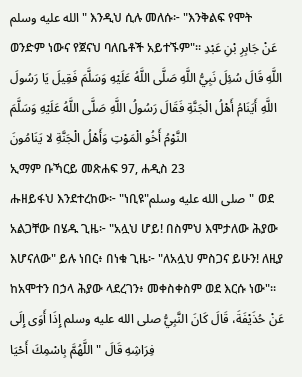الله عليه وسلم" እንዲህ ሲሉ መለሱ፦ "እንቅልፍ የሞት ወንድም ነውና የጀናህ ባለቤቶች አይተኙም"። عَنْ جَابِرِ بْنِ عَبْدِ اللَّهِ قَالَ سُئِلَ نَبِيُّ اللَّهِ صَلَّى اللَّهُ عَلَيْهِ وَسَلَّمَ فَقِيلَ يَا رَسُولَ اللَّهِ أَيَنَامُ أَهْلُ الْجَنَّةِ فَقَالَ رَسُولُ اللَّهِ صَلَّى اللَّهُ عَلَيْهِ وَسَلَّمَ النَّوْمُ أَخُو الْمَوْتِ وَأَهْلُ الْجَنَّةِ لا يَنَامُونَ
ኢማም ቡኻርይ መጽሐፍ 97, ሐዲስ 23
ሑዘይፋህ እንደተረከው፦ "ነቢዩ"صلى الله عليه وسلم" ወደ አልጋቸው በሄዱ ጊዜ፦ "አሏህ ሆይ! በስምህ እሞታለው ሕያው እሆናለው" ይሉ ነበር፥ በነቁ ጊዜ፦ "ለአሏህ ምስጋና ይሁን! ለዚያ ከአሞተን በኃላ ሕያው ላደረገን፥ መቀስቀስም ወደ እርሱ ነው"። عَنْ حُذَيْفَةَ، قَالَ كَانَ النَّبِيُّ صلى الله عليه وسلم إِذَا أَوَى إِلَى فِرَاشِهِ قَالَ " اللَّهُمَّ بِاسْمِكَ أَحْيَا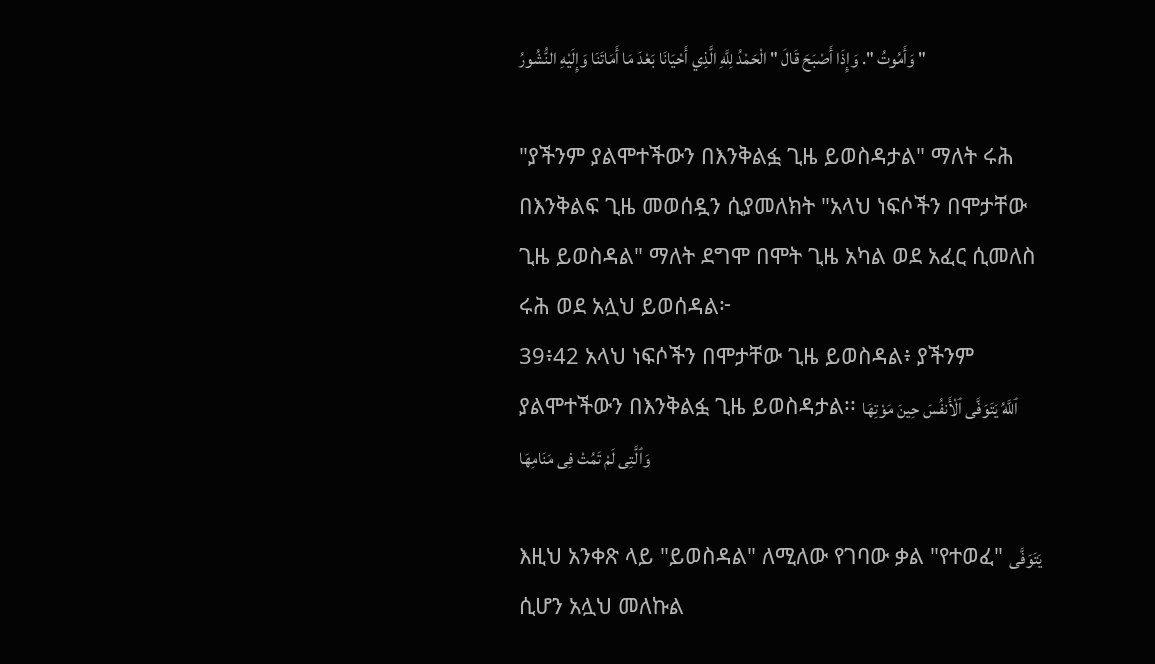وَأَمُوتُ ". وَإِذَا أَصْبَحَ قَالَ " الْحَمْدُ لِلَّهِ الَّذِي أَحْيَانَا بَعْدَ مَا أَمَاتَنَا وَإِلَيْهِ النُّشُورُ "

"ያችንም ያልሞተችውን በእንቅልፏ ጊዜ ይወስዳታል" ማለት ሩሕ በእንቅልፍ ጊዜ መወሰዷን ሲያመለክት "አላህ ነፍሶችን በሞታቸው ጊዜ ይወስዳል" ማለት ደግሞ በሞት ጊዜ አካል ወደ አፈር ሲመለስ ሩሕ ወደ አሏህ ይወሰዳል፦
39፥42 አላህ ነፍሶችን በሞታቸው ጊዜ ይወስዳል፥ ያችንም ያልሞተችውን በእንቅልፏ ጊዜ ይወስዳታል፡፡ ٱللَّهُ يَتَوَفَّى ٱلْأَنفُسَ حِينَ مَوْتِهَا وَٱلَّتِى لَمْ تَمُتْ فِى مَنَامِهَا

እዚህ አንቀጽ ላይ "ይወስዳል" ለሚለው የገባው ቃል "የተወፈ" يَتَوَفَّى ሲሆን አሏህ መለኩል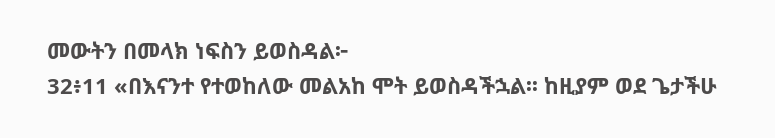መውትን በመላክ ነፍስን ይወስዳል፦
32፥11 «በእናንተ የተወከለው መልአከ ሞት ይወስዳችኋል፡፡ ከዚያም ወደ ጌታችሁ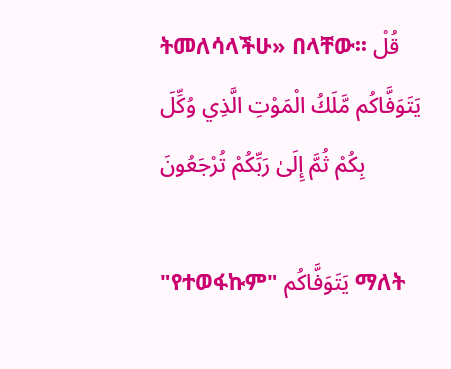ትመለሳላችሁ» በላቸው፡፡ قُلْ يَتَوَفَّاكُم مَّلَكُ الْمَوْتِ الَّذِي وُكِّلَ بِكُمْ ثُمَّ إِلَىٰ رَبِّكُمْ تُرْجَعُونَ

"የተወፋኩም" يَتَوَفَّاكُم ማለት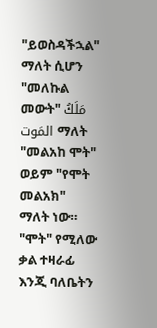"ይወስዳችኋል" ማለት ሲሆን "መለኩል መውት" مَلَكُ المَوت ማለት "መልአከ ሞት" ወይም "የሞት መልአክ" ማለት ነው። "ሞት" የሚለው ቃል ተዛራፊ እንጂ ባለቤትን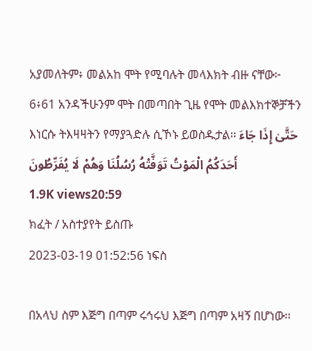አያመለትም፥ መልአከ ሞት የሚባሉት መላእክት ብዙ ናቸው፦
6፥61 አንዳችሁንም ሞት በመጣበት ጊዜ የሞት መልእክተኞቻችን እነርሱ ትእዛዛትን የማያጓድሉ ሲኾኑ ይወስዱታል፡፡ حَتَّىٰ إِذَا جَاءَ أَحَدَكُمُ الْمَوْتُ تَوَفَّتْهُ رُسُلُنَا وَهُمْ لَا يُفَرِّطُونَ
1.9K views20:59
ክፈት / አስተያየት ይስጡ
2023-03-19 01:52:56 ነፍስ

በአላህ ስም እጅግ በጣም ሩኅሩህ እጅግ በጣም አዛኝ በሆነው፡፡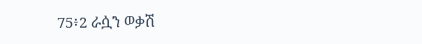75፥2 ራሷን ወቃሽ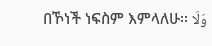በኾነች ነፍስም እምላለሁ፡፡ وَلَا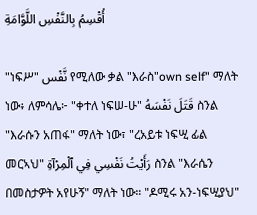أُقْسِمُ بِالنَّفْسِ اللَّوَّامَةِ

"ነፍሥ" نَّفْس የሚለው ቃል "እራስ"own self" ማለት ነው፥ ለምሳሌ፦ "ቀተለ ነፍሠ-ሁ" قَتَلَ نَفْسَهُ ስንል "እራሱን አጠፋ" ማለት ነው፣ "ረአይቱ ነፍሢ ፊል መርኣህ" رَأَيْتُ نَفْسِي فِي ٱلْمِرْآةِ ስንል "እራሴን በመስታዎት አየሁኝ" ማለት ነው። "ዶሚሩ አን-ነፍሢያህ"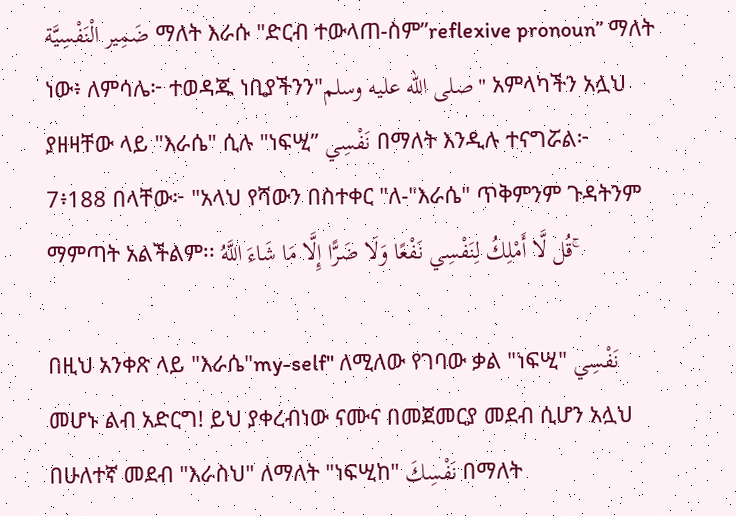ضَمِير الْنَفْسِيَّة ማለት እራሱ "ድርብ ተውላጠ-ስም”reflexive pronoun” ማለት ነው፥ ለምሳሌ፦ ተወዳጁ ነቢያችንን"صلى الله عليه وسلم" አምላካችን አሏህ ያዘዛቸው ላይ "እራሴ" ሲሉ "ነፍሢ” نَفْسِي በማለት እንዲሉ ተናግሯል፦
7፥188 በላቸው፦ "አላህ የሻውን በስተቀር "ለ-"እራሴ" ጥቅምንም ጉዳትንም ማምጣት አልችልም፡፡ قُل لَّا أَمْلِكُ لِنَفْسِي نَفْعًا وَلَا ضَرًّا إِلَّا مَا شَاءَ اللَّهُ ۚ

በዚህ አንቀጽ ላይ "እራሴ"my-self" ለሚለው የገባው ቃል "ነፍሢ" نَفْسِي መሆኑ ልብ አድርግ! ይህ ያቀረብነው ናሙና በመጀመርያ መደብ ሲሆን አሏህ በሁለተኛ መደብ "እራስህ" ለማለት "ነፍሢከ" نَفْسِكَ በማለት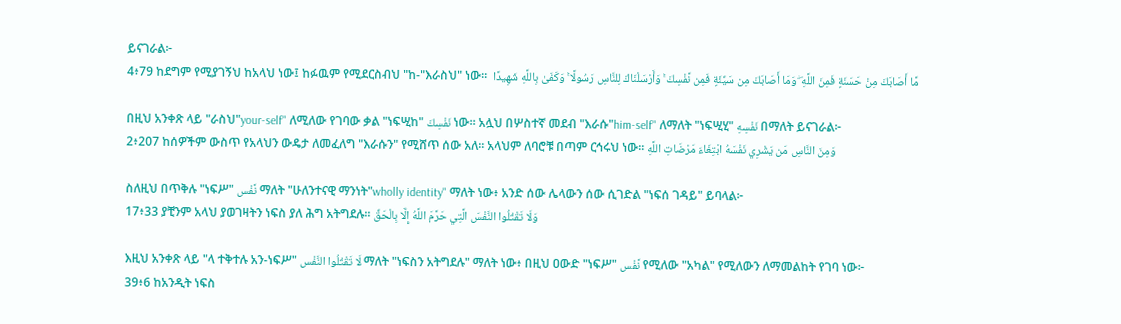ይናገራል፦
4፥79 ከደግም የሚያገኝህ ከአላህ ነው፤ ከፉዉም የሚደርስብህ "ከ-"እራስህ" ነው።  مَّا أَصَابَكَ مِنْ حَسَنَةٍ فَمِنَ اللَّهِ ۖ وَمَا أَصَابَكَ مِن سَيِّئَةٍ فَمِن نَّفْسِكَ ۚ وَأَرْسَلْنَاكَ لِلنَّاسِ رَسُولًا ۚ وَكَفَىٰ بِاللَّهِ شَهِيدًا

በዚህ አንቀጽ ላይ "ራስህ"your-self" ለሚለው የገባው ቃል "ነፍሢከ" نَفْسِكَ ነው። አሏህ በሦስተኛ መደብ "እራሱ"him-self" ለማለት "ነፍሢሂ" نَفْسِهِ በማለት ይናገራል፦
2፥207 ከሰዎችም ውስጥ የአላህን ውዴታ ለመፈለግ "እራሱን" የሚሸጥ ሰው አለ፡፡ አላህም ለባሮቹ በጣም ርኅሩህ ነው፡፡ وَمِنَ النَّاسِ مَن يَشْرِي نَفْسَهُ ابْتِغَاءَ مَرْضَاتِ اللَّهِ

ስለዚህ በጥቅሉ "ነፍሥ" نَّفْس ማለት "ሁለንተናዊ ማንነት"wholly identity" ማለት ነው፥ አንድ ሰው ሌላውን ሰው ሲገድል "ነፍሰ ገዳይ" ይባላል፦
17፥33 ያቺንም አላህ ያወገዛትን ነፍስ ያለ ሕግ አትግደሉ፡፡ وَلَا تَقْتُلُوا النَّفْسَ الَّتِي حَرَّمَ اللَّهُ إِلَّا بِالْحَقِّ

እዚህ አንቀጽ ላይ "ላ ተቅተሉ አን-ነፍሥ" لَا تَقْتُلُوا النَّفْس ማለት "ነፍስን አትግደሉ" ማለት ነው፥ በዚህ ዐውድ "ነፍሥ" نَّفْس የሚለው "አካል" የሚለውን ለማመልከት የገባ ነው፦
39፥6 ከአንዲት ነፍስ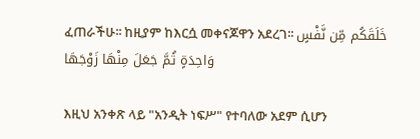ፈጠራችሁ፡፡ ከዚያም ከእርሷ መቀናጆዋን አደረገ፡፡ خَلَقَكُم مِّن نَّفْسٍ وَاحِدَةٍ ثُمَّ جَعَلَ مِنْهَا زَوْجَهَا

እዚህ አንቀጽ ላይ "አንዲት ነፍሥ" የተባለው አደም ሲሆን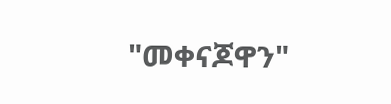"መቀናጆዋን"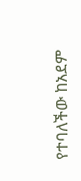የተባለችው ከአደም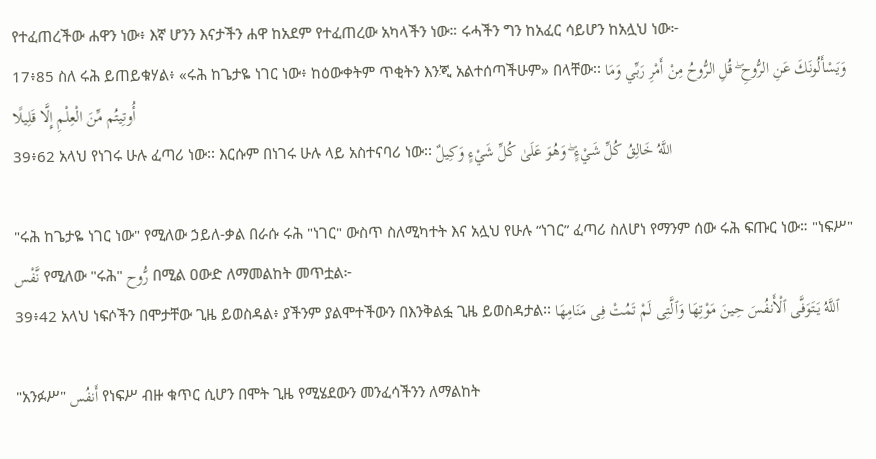የተፈጠረችው ሐዋን ነው፥ እኛ ሆንን እናታችን ሐዋ ከአደም የተፈጠረው አካላችን ነው። ሩሓችን ግን ከአፈር ሳይሆን ከአሏህ ነው፦
17፥85 ስለ ሩሕ ይጠይቁሃል፥ «ሩሕ ከጌታዬ ነገር ነው፥ ከዕውቀትም ጥቂትን እንጂ አልተሰጣችሁም» በላቸው፡፡ وَيَسْأَلُونَكَ عَنِ الرُّوحِ ۖ قُلِ الرُّوحُ مِنْ أَمْرِ رَبِّي وَمَا أُوتِيتُم مِّنَ الْعِلْمِ إِلَّا قَلِيلًا
39፥62 አላህ የነገሩ ሁሉ ፈጣሪ ነው፡፡ እርሱም በነገሩ ሁሉ ላይ አስተናባሪ ነው፡፡ اللَّهُ خَالِقُ كُلِّ شَيْءٍ ۖ وَهُوَ عَلَىٰ كُلِّ شَيْءٍ وَكِيلٌ

"ሩሕ ከጌታዬ ነገር ነው" የሚለው ኃይለ-ቃል በራሱ ሩሕ "ነገር" ውስጥ ስለሚካተት እና አሏህ የሁሉ “ነገር” ፈጣሪ ስለሆነ የማንም ሰው ሩሕ ፍጡር ነው። "ነፍሥ" نَّفْس የሚለው "ሩሕ" رُّوح በሚል ዐውድ ለማመልከት መጥቷል፦
39፥42 አላህ ነፍሶችን በሞታቸው ጊዜ ይወስዳል፥ ያችንም ያልሞተችውን በእንቅልፏ ጊዜ ይወስዳታል፡፡ ٱللَّهُ يَتَوَفَّى ٱلْأَنفُسَ حِينَ مَوْتِهَا وَٱلَّتِى لَمْ تَمُتْ فِى مَنَامِهَا

"አንፉሥ" أَنفُس የነፍሥ ብዙ ቁጥር ሲሆን በሞት ጊዜ የሚሄደውን መንፈሳችንን ለማልከት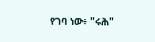የገባ ነው፥ "ሩሕ"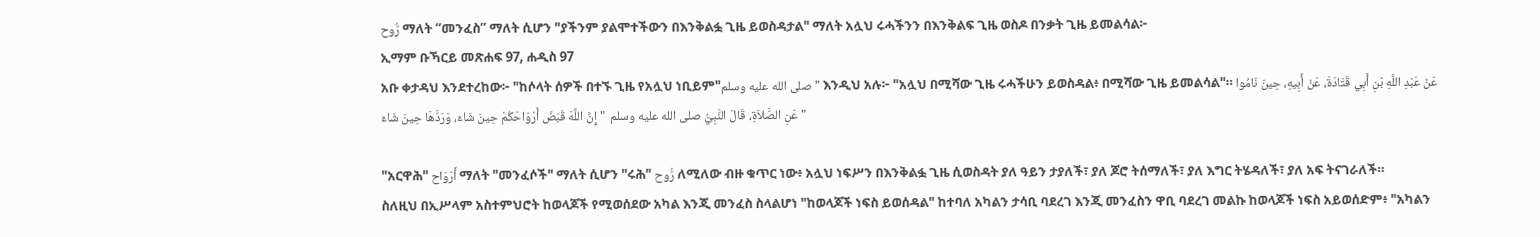رُّوح ማለት “መንፈስ” ማለት ሲሆን "ያችንም ያልሞተችውን በእንቅልፏ ጊዜ ይወስዳታል" ማለት አሏህ ሩሓችንን በእንቅልፍ ጊዜ ወስዶ በንቃት ጊዜ ይመልሳል፦
ኢማም ቡኻርይ መጽሐፍ 97, ሐዲስ 97
አቡ ቀታዳህ እንደተረከው፦ "ከሶላት ሰዎች በተኙ ጊዜ የአሏህ ነቢይም"صلى الله عليه وسلم" እንዲህ አሉ፦ "አሏህ በሚሻው ጊዜ ሩሓችሁን ይወስዳል፥ በሚሻው ጊዜ ይመልሳል"። عَنْ عَبْدِ اللَّهِ بْنِ أَبِي قَتَادَةَ، عَنْ أَبِيهِ، حِينَ نَامُوا عَنِ الصَّلاَةِ، قَالَ النَّبِيُّ صلى الله عليه وسلم  " إِنَّ اللَّهَ قَبَضَ أَرْوَاحَكُمْ حِينَ شَاءَ، وَرَدَّهَا حِينَ شَاءَ "

"አርዋሕ" أَرْوَاح ማለት "መንፈሶች" ማለት ሲሆን "ሩሕ" رُّوح ለሚለው ብዙ ቁጥር ነው፥ አሏህ ነፍሥን በእንቅልፏ ጊዜ ሲወስዳት ያለ ዓይን ታያለች፣ ያለ ጆሮ ትሰማለች፣ ያለ እግር ትሄዳለች፣ ያለ አፍ ትናገራለች።
ስለዚህ በኢሥላም አስተምህሮት ከወላጆች የሚወሰደው አካል እንጂ መንፈስ ስላልሆነ "ከወላጆች ነፍስ ይወሰዳል" ከተባለ አካልን ታሳቢ ባደረገ እንጂ መንፈስን ዋቢ ባደረገ መልኩ ከወላጆች ነፍስ አይወሰድም፥ "አካልን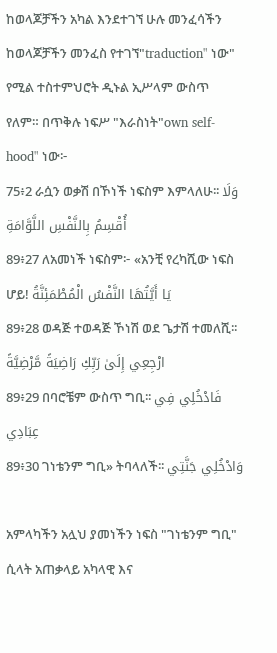ከወላጆቻችን አካል እንደተገኘ ሁሉ መንፈሳችን ከወላጆቻችን መንፈስ የተገኘ"traduction" ነው" የሚል ተስተምህሮት ዲኑል ኢሥላም ውስጥ የለም። በጥቅሉ ነፍሥ "እራስነት"own self-hood" ነው፦
75፥2 ራሷን ወቃሽ በኾነች ነፍስም እምላለሁ፡፡ وَلَا أُقْسِمُ بِالنَّفْسِ اللَّوَّامَةِ
89፥27 ለአመነች ነፍስም፦ «አንቺ የረካሺው ነፍስ ሆይ! يَا أَيَّتُهَا النَّفْسُ الْمُطْمَئِنَّةُ
89፥28 ወዳጅ ተወዳጅ ኾነሽ ወደ ጌታሽ ተመለሺ፡፡ ارْجِعِي إِلَىٰ رَبِّكِ رَاضِيَةً مَّرْضِيَّةً
89፥29 በባሮቼም ውስጥ ግቢ፡፡ فَادْخُلِي فِي عِبَادِي
89፥30 ገነቴንም ግቢ» ትባላለች፡፡ وَادْخُلِي جَنَّتِي

አምላካችን አሏህ ያመነችን ነፍስ "ገነቴንም ግቢ" ሲላት አጠቃላይ አካላዊ እና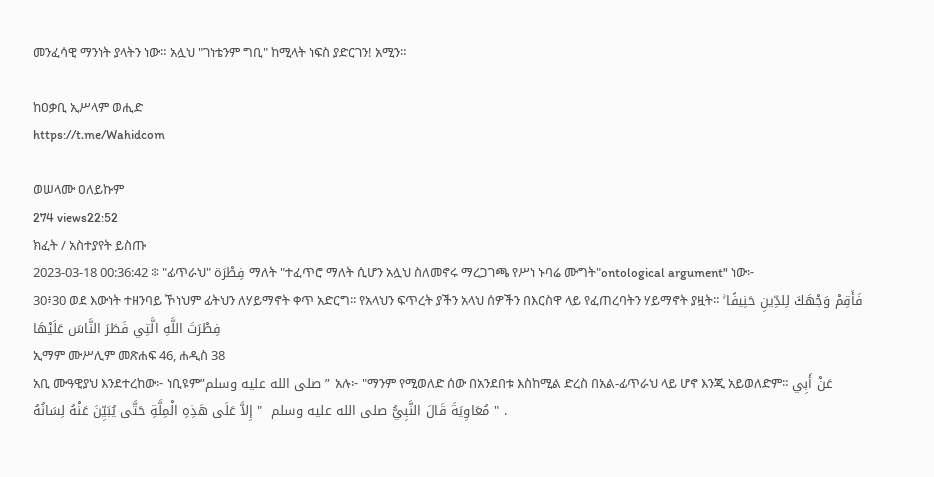መንፈሳዊ ማንነት ያላትን ነው። አሏህ "ገነቴንም ግቢ" ከሚላት ነፍስ ያድርገን! አሚን።

ከዐቃቢ ኢሥላም ወሒድ
https://t.me/Wahidcom

ወሠላሙ ዐለይኩም
274 views22:52
ክፈት / አስተያየት ይስጡ
2023-03-18 00:36:42 ፨ "ፊጥራህ" فِطْرَة ማለት "ተፈጥሮ ማለት ሲሆን አሏህ ስለመኖሩ ማረጋገጫ የሥነ ኑባሬ ሙግት"ontological argument" ነው፦
30፥30 ወደ እውነት ተዘንባይ ኾነህም ፊትህን ለሃይማኖት ቀጥ አድርግ፡፡ የአላህን ፍጥረት ያችን አላህ ሰዎችን በእርስዋ ላይ የፈጠረባትን ሃይማኖት ያዟት፡፡ فَأَقِمْ وَجْهَكَ لِلدِّينِ حَنِيفًا ۚ فِطْرَتَ اللَّهِ الَّتِي فَطَرَ النَّاسَ عَلَيْهَا
ኢማም ሙሥሊም መጽሐፍ 46, ሐዲስ 38
አቢ ሙዓዊያህ እንደተረከው፦ ነቢዩም”صلى الله عليه وسلم” አሉ፦ "ማንም የሚወለድ ሰው በአንደበቱ እስከሚል ድረስ በአል-ፊጥራህ ላይ ሆኖ እንጂ አይወለድም። عَنْ أَبِي مُعَاوِيَةَ قَالَ النَّبِيُّ صلى الله عليه وسلم  " إِلاَّ عَلَى هَذِهِ الْمِلَّةِ حَتَّى يُبَيِّنَ عَنْهُ لِسَانُهُ " .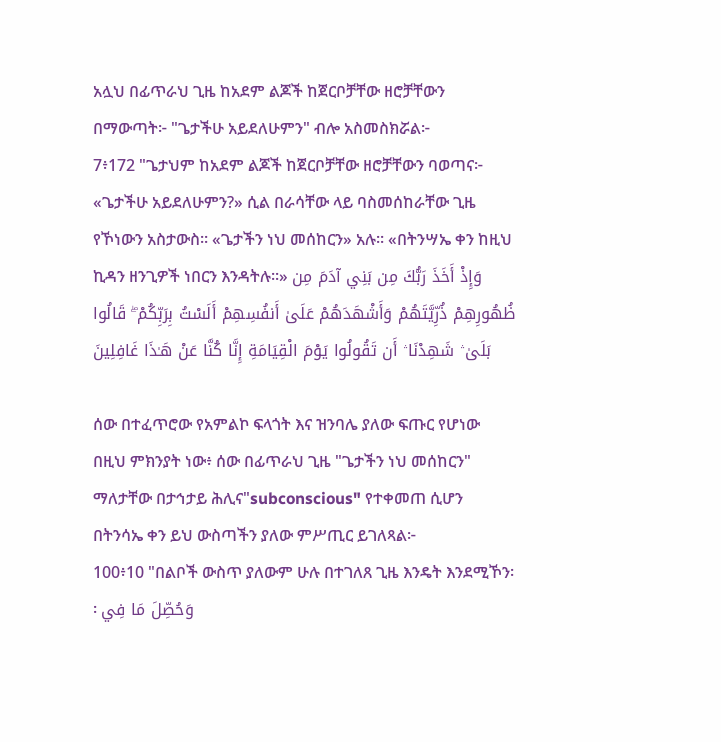አሏህ በፊጥራህ ጊዜ ከአደም ልጆች ከጀርቦቻቸው ዘሮቻቸውን በማውጣት፦ "ጌታችሁ አይደለሁምን" ብሎ አስመስክሯል፦
7፥172 "ጌታህም ከአደም ልጆች ከጀርቦቻቸው ዘሮቻቸውን ባወጣና፦ «ጌታችሁ አይደለሁምን?» ሲል በራሳቸው ላይ ባስመሰከራቸው ጊዜ የኾነውን አስታውስ፡፡ «ጌታችን ነህ መሰከርን» አሉ፡፡ «በትንሣኤ ቀን ከዚህ ኪዳን ዘንጊዎች ነበርን እንዳትሉ፡፡» وَإِذْ أَخَذَ رَبُّكَ مِن بَنِي آدَمَ مِن ظُهُورِهِمْ ذُرِّيَّتَهُمْ وَأَشْهَدَهُمْ عَلَىٰ أَنفُسِهِمْ أَلَسْتُ بِرَبِّكُمْ ۖ قَالُوا بَلَىٰ ۛ شَهِدْنَا ۛ أَن تَقُولُوا يَوْمَ الْقِيَامَةِ إِنَّا كُنَّا عَنْ هَـٰذَا غَافِلِينَ

ሰው በተፈጥሮው የአምልኮ ፍላጎት እና ዝንባሌ ያለው ፍጡር የሆነው በዚህ ምክንያት ነው፥ ሰው በፊጥራህ ጊዜ "ጌታችን ነህ መሰከርን" ማለታቸው በታኅታይ ሕሊና"subconscious" የተቀመጠ ሲሆን በትንሳኤ ቀን ይህ ውስጣችን ያለው ምሥጢር ይገለጻል፦
100፥10 "በልቦች ውስጥ ያለውም ሁሉ በተገለጸ ጊዜ እንዴት እንደሚኾን፡፡ وَحُصِّلَ مَا فِي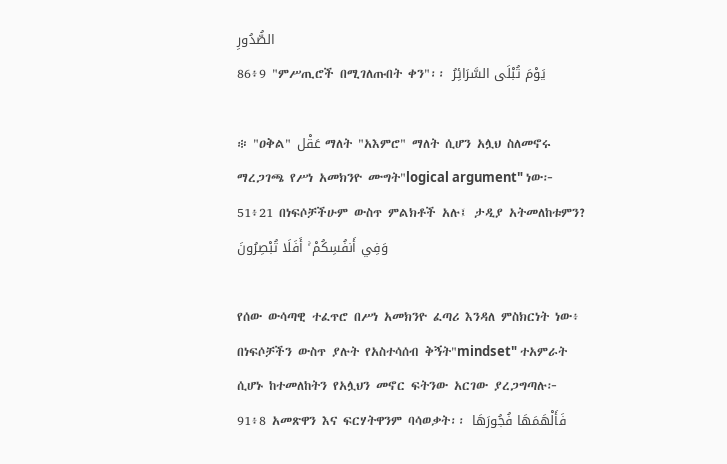الصُّدُورِ
86፥9 "ምሥጢሮች በሚገለጡበት ቀን"፡፡ يَوْمَ تُبْلَى السَّرَائِرُ

፨ "ዐቅል" عَقْل ማለት "አእምሮ" ማለት ሲሆን አሏህ ስለመኖሩ ማረጋገጫ የሥነ አመክንዮ ሙግት"logical argument" ነው፦
51፥21 በነፍሶቻችሁም ውስጥ ምልክቶች አሉ፤ ታዲያ አትመለከቱምን? وَفِي أَنفُسِكُمْ ۚ أَفَلَا تُبْصِرُونَ

የሰው ውሳጣዊ ተፈጥሮ በሥነ አመክንዮ ፈጣሪ እንዳለ ምስክርነት ነው፥ በነፍሶቻችን ውስጥ ያሉት የአስተሳሰብ ቅኝት"mindset" ተአምራት ሲሆኑ ከተመለከትን የአሏህን መኖር ፍትንው አርገው ያረጋግጣሉ፦
91፥8 አመጽዋን እና ፍርሃትዋንም ባሳወቃት፡፡ فَأَلْهَمَهَا فُجُورَهَا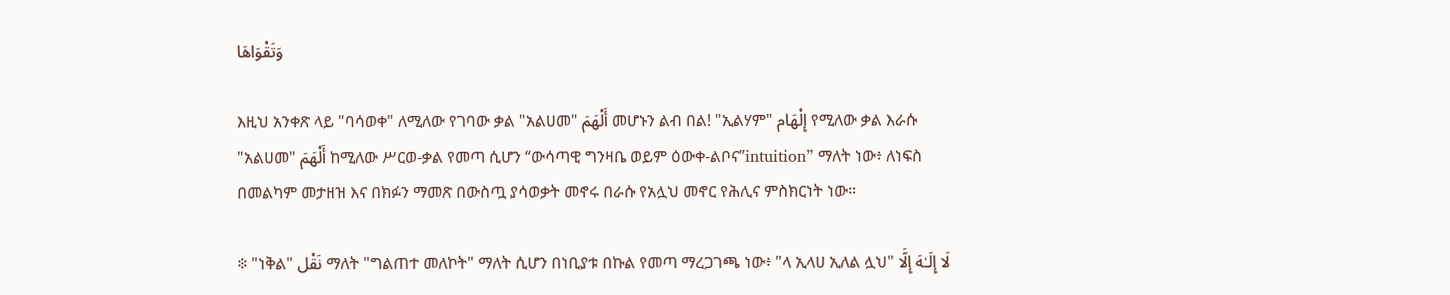وَتَقْوَاهَا

እዚህ አንቀጽ ላይ "ባሳወቀ" ለሚለው የገባው ቃል "አልሀመ" أَلْهَمَ መሆኑን ልብ በል! "ኢልሃም" إِلْهَام የሚለው ቃል እራሱ "አልሀመ" أَلْهَمَ ከሚለው ሥርወ-ቃል የመጣ ሲሆን “ውሳጣዊ ግንዛቤ ወይም ዕውቀ-ልቦና”intuition” ማለት ነው፥ ለነፍስ በመልካም መታዘዝ እና በክፉን ማመጽ በውስጧ ያሳወቃት መኖሩ በራሱ የአሏህ መኖር የሕሊና ምስክርነት ነው።

፨ "ነቅል" نَقْل ማለት "ግልጠተ መለኮት" ማለት ሲሆን በነቢያቱ በኩል የመጣ ማረጋገጫ ነው፥ "ላ ኢላሀ ኢለል ሏህ" لَا إِلَـٰهَ إِلَّا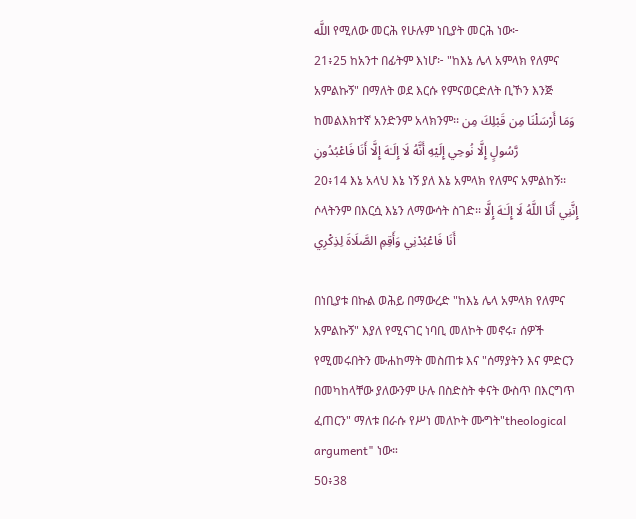اللَّه የሚለው መርሕ የሁሉም ነቢያት መርሕ ነው፦
21፥25 ከአንተ በፊትም እነሆ፦ "ከእኔ ሌላ አምላክ የለምና አምልኩኝ" በማለት ወደ እርሱ የምናወርድለት ቢኾን እንጅ ከመልእክተኛ አንድንም አላክንም፡፡ وَمَا أَرْسَلْنَا مِن قَبْلِكَ مِن رَّسُولٍ إِلَّا نُوحِي إِلَيْهِ أَنَّهُ لَا إِلَـٰهَ إِلَّا أَنَا فَاعْبُدُونِ
20፥14 እኔ አላህ እኔ ነኝ ያለ እኔ አምላክ የለምና አምልከኝ፡፡ ሶላትንም በእርሷ እኔን ለማውሳት ስገድ፡፡ إِنَّنِي أَنَا اللَّهُ لَا إِلَـٰهَ إِلَّا أَنَا فَاعْبُدْنِي وَأَقِمِ الصَّلَاةَ لِذِكْرِي

በነቢያቱ በኩል ወሕይ በማውረድ "ከእኔ ሌላ አምላክ የለምና አምልኩኝ" እያለ የሚናገር ነባቢ መለኮት መኖሩ፣ ሰዎች የሚመሩበትን ሙሐከማት መስጠቱ እና "ሰማያትን እና ምድርን በመካከላቸው ያለውንም ሁሉ በስድስት ቀናት ውስጥ በእርግጥ ፈጠርን" ማለቱ በራሱ የሥነ መለኮት ሙግት"theological argument" ነው።
50፥38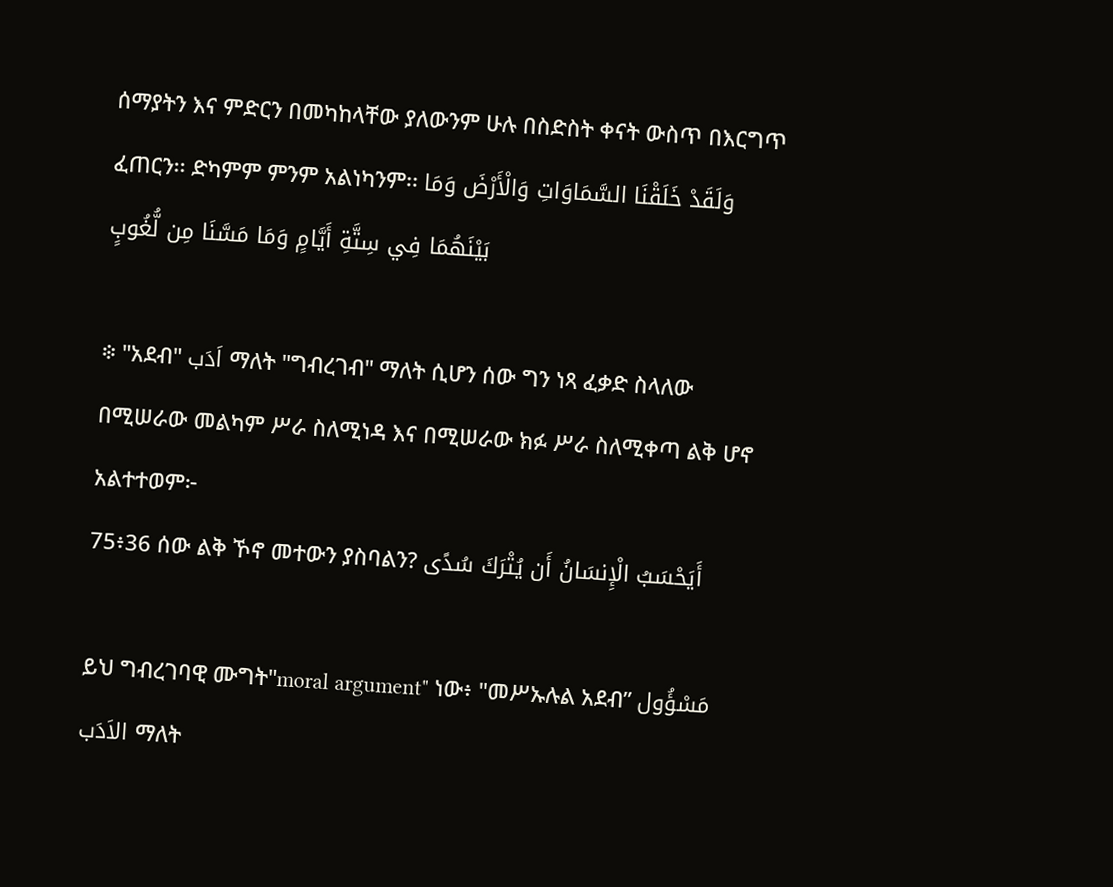ሰማያትን እና ምድርን በመካከላቸው ያለውንም ሁሉ በስድስት ቀናት ውስጥ በእርግጥ ፈጠርን፡፡ ድካምም ምንም አልነካንም፡፡ وَلَقَدْ خَلَقْنَا السَّمَاوَاتِ وَالْأَرْضَ وَمَا بَيْنَهُمَا فِي سِتَّةِ أَيَّامٍ وَمَا مَسَّنَا مِن لُّغُوبٍ

፨ "አደብ" اَدَب ማለት "ግብረገብ" ማለት ሲሆን ሰው ግን ነጻ ፈቃድ ስላለው በሚሠራው መልካም ሥራ ስለሚነዳ እና በሚሠራው ክፉ ሥራ ስለሚቀጣ ልቅ ሆኖ አልተተወም፦
75፥36 ሰው ልቅ ኾኖ መተውን ያስባልን? أَيَحْسَبُ الْإِنسَانُ أَن يُتْرَكَ سُدًى

ይህ ግብረገባዊ ሙግት"moral argument" ነው፥ "መሥኡሉል አደብ” مَسْؤُول الاَدَب ማለት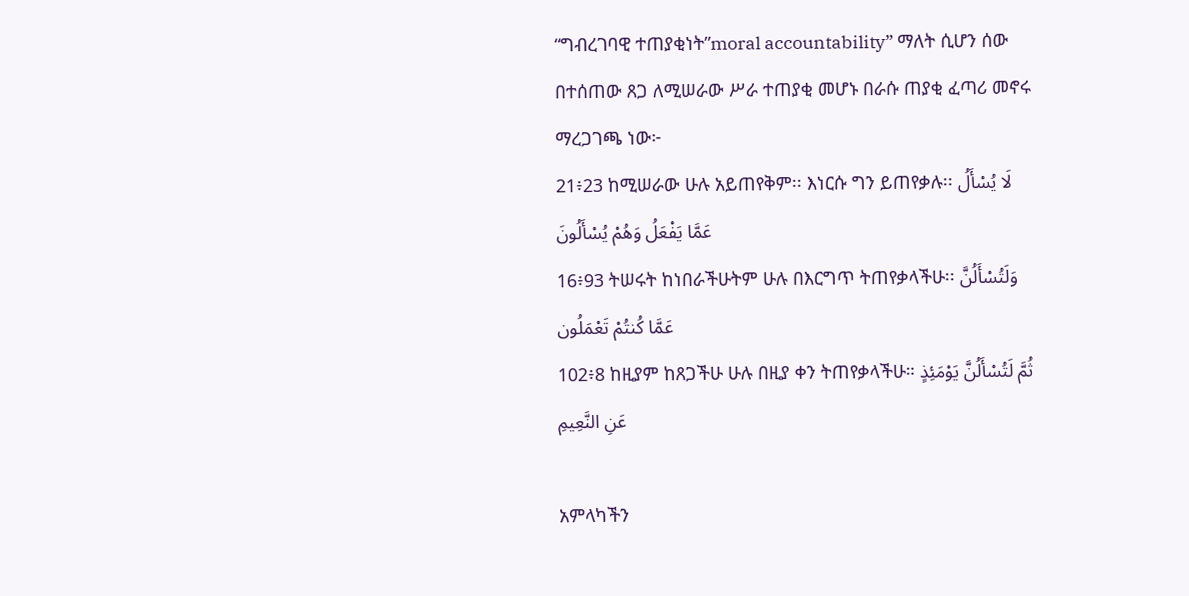“ግብረገባዊ ተጠያቂነት”moral accountability” ማለት ሲሆን ሰው በተሰጠው ጸጋ ለሚሠራው ሥራ ተጠያቂ መሆኑ በራሱ ጠያቂ ፈጣሪ መኖሩ ማረጋገጫ ነው፦
21፥23 ከሚሠራው ሁሉ አይጠየቅም፡፡ እነርሱ ግን ይጠየቃሉ፡፡ لَا يُسْأَلُ عَمَّا يَفْعَلُ وَهُمْ يُسْأَلُونَ
16፥93 ትሠሩት ከነበራችሁትም ሁሉ በእርግጥ ትጠየቃላችሁ፡፡ وَلَتُسْأَلُنَّ عَمَّا كُنتُمْ تَعْمَلُون
102፥8 ከዚያም ከጸጋችሁ ሁሉ በዚያ ቀን ትጠየቃላችሁ። ثُمَّ لَتُسْأَلُنَّ يَوْمَئِذٍ عَنِ النَّعِيمِ

አምላካችን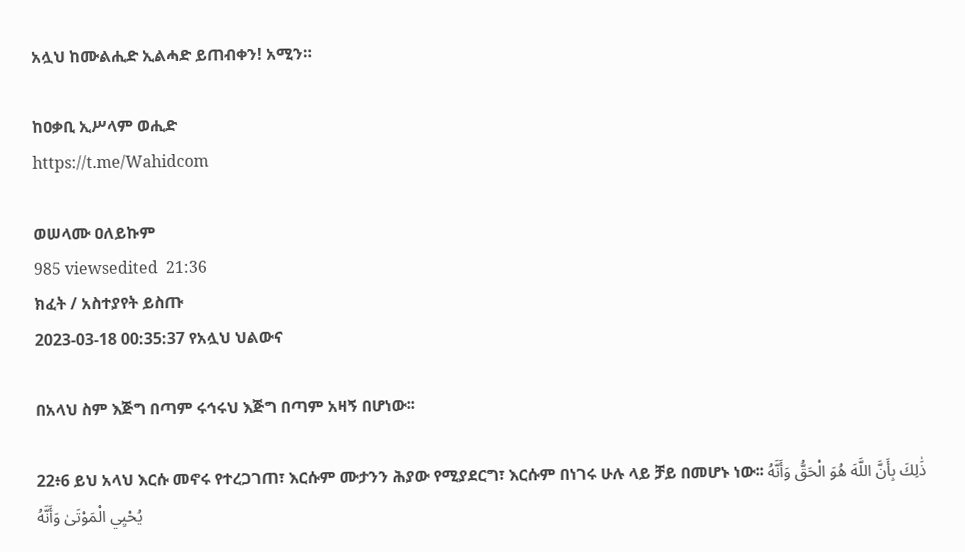አሏህ ከሙልሒድ ኢልሓድ ይጠብቀን! አሚን።

ከዐቃቢ ኢሥላም ወሒድ
https://t.me/Wahidcom

ወሠላሙ ዐለይኩም
985 viewsedited  21:36
ክፈት / አስተያየት ይስጡ
2023-03-18 00:35:37 የአሏህ ህልውና

በአላህ ስም እጅግ በጣም ሩኅሩህ እጅግ በጣም አዛኝ በሆነው፡፡

22፥6 ይህ አላህ እርሱ መኖሩ የተረጋገጠ፣ እርሱም ሙታንን ሕያው የሚያደርግ፣ እርሱም በነገሩ ሁሉ ላይ ቻይ በመሆኑ ነው፡፡ ذَٰلِكَ بِأَنَّ اللَّهَ هُوَ الْحَقُّ وَأَنَّهُ يُحْيِي الْمَوْتَىٰ وَأَنَّهُ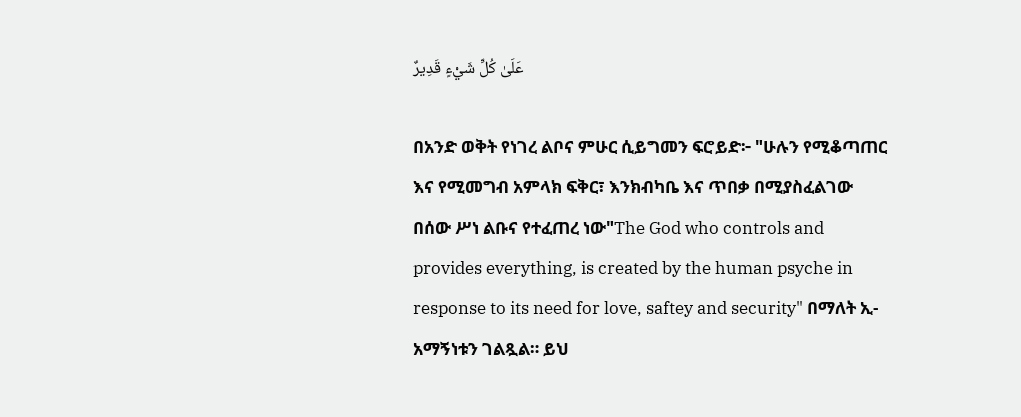عَلَىٰ كُلِّ شَيْءٍ قَدِيرٌ

በአንድ ወቅት የነገረ ልቦና ምሁር ሲይግመን ፍሮይድ፦ "ሁሉን የሚቆጣጠር እና የሚመግብ አምላክ ፍቅር፣ እንክብካቤ እና ጥበቃ በሚያስፈልገው በሰው ሥነ ልቡና የተፈጠረ ነው"The God who controls and provides everything, is created by the human psyche in response to its need for love, saftey and security" በማለት ኢ-አማኝነቱን ገልጿል። ይህ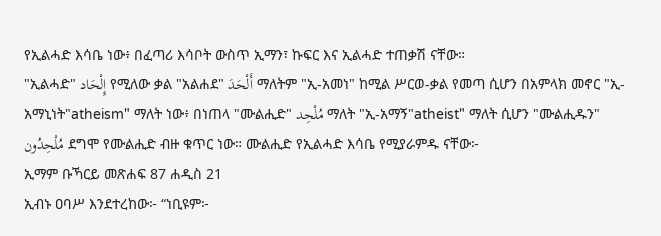የኢልሓድ እሳቤ ነው፥ በፈጣሪ እሳቦት ውስጥ ኢማን፣ ኩፍር እና ኢልሓድ ተጠቃሽ ናቸው።
"ኢልሓድ" إِلْحَاد የሚለው ቃል "አልሐደ" أَلْحَدَ ማለትም "ኢ-አመነ" ከሚል ሥርወ-ቃል የመጣ ሲሆን በአምላክ መኖር "ኢ-አማኒነት"atheism" ማለት ነው፥ በነጠላ "ሙልሒድ" مُلْحِد ማለት "ኢ-አማኝ"atheist" ማለት ሲሆን "ሙልሒዱን" مُلْحِدُون ደግሞ የሙልሒድ ብዙ ቁጥር ነው። ሙልሒድ የኢልሓድ እሳቤ የሚያራምዱ ናቸው፦
ኢማም ቡኻርይ መጽሐፍ 87 ሐዲስ 21
ኢብኑ ዐባሥ እንደተረከው፦ “ነቢዩም፦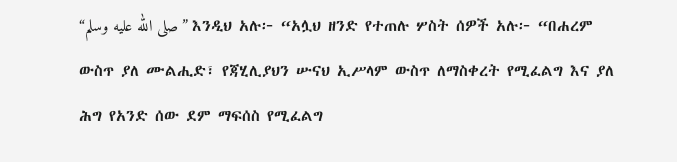“صلى الله عليه وسلم” እንዲህ አሉ፦ “አሏህ ዘንድ የተጠሉ ሦስት ሰዎች አሉ፦ “በሐረም ውስጥ ያለ ሙልሒድ፣ የጃሂሊያህን ሡናህ ኢሥላም ውስጥ ለማስቀረት የሚፈልግ እና ያለ ሕግ የአንድ ሰው ደም ማፍሰስ የሚፈልግ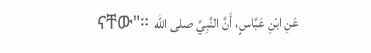ናቸው"። عَنِ ابْنِ عَبَّاسٍ، أَنَّ النَّبِيَّ صلى الله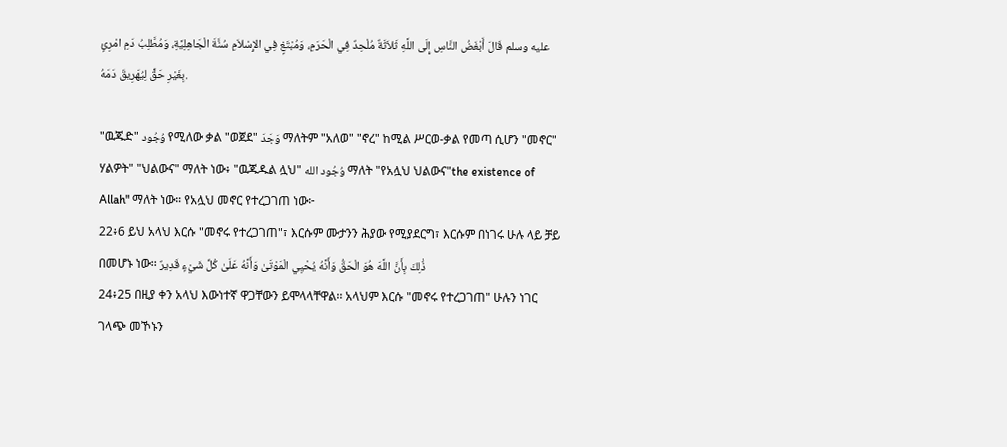عليه وسلم قَالَ أَبْغَضُ النَّاسِ إِلَى اللَّهِ ثَلاَثَةٌ مُلْحِدٌ فِي الْحَرَمِ، وَمُبْتَغٍ فِي الإِسْلاَمِ سُنَّةَ الْجَاهِلِيَّةِ، وَمُطَّلِبُ دَمِ امْرِئٍ بِغَيْرِ حَقٍّ لِيُهَرِيقَ دَمَهُ.

"ዉጁድ" وُجُود የሚለው ቃል "ወጀደ" وَجَدَ ማለትም "አለወ" "ኖረ" ከሚል ሥርወ-ቃል የመጣ ሲሆን "መኖር" ሃልዎት" "ህልውና" ማለት ነው፥ "ዉጁዱል ሏህ" وُجُود الله ማለት "የአሏህ ህልውና"the existence of Allah" ማለት ነው። የአሏህ መኖር የተረጋገጠ ነው፦
22፥6 ይህ አላህ እርሱ "መኖሩ የተረጋገጠ"፣ እርሱም ሙታንን ሕያው የሚያደርግ፣ እርሱም በነገሩ ሁሉ ላይ ቻይ በመሆኑ ነው፡፡ ذَٰلِكَ بِأَنَّ اللَّهَ هُوَ الْحَقُّ وَأَنَّهُ يُحْيِي الْمَوْتَىٰ وَأَنَّهُ عَلَىٰ كُلِّ شَيْءٍ قَدِيرٌ
24፥25 በዚያ ቀን አላህ እውነተኛ ዋጋቸውን ይሞላላቸዋል፡፡ አላህም እርሱ "መኖሩ የተረጋገጠ" ሁሉን ነገር ገላጭ መኾኑን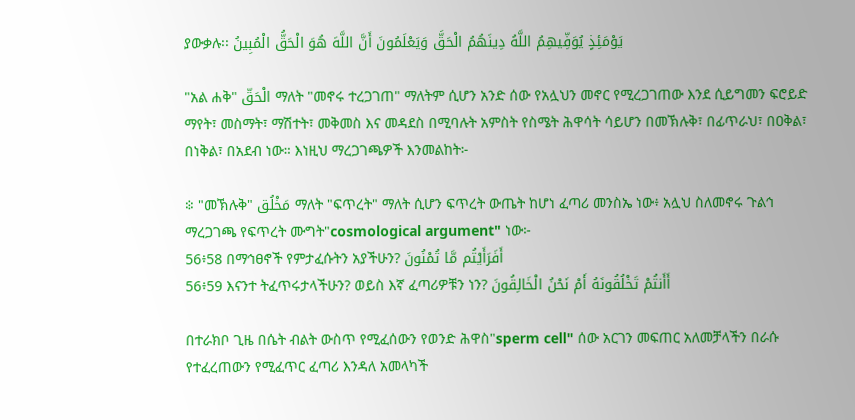ያውቃሉ፡፡ يَوْمَئِذٍ يُوَفِّيهِمُ اللَّهُ دِينَهُمُ الْحَقَّ وَيَعْلَمُونَ أَنَّ اللَّهَ هُوَ الْحَقُّ الْمُبِينُ

"አል ሐቅ" الْحَقّ ማለት "መኖሩ ተረጋገጠ" ማለትም ሲሆን አንድ ሰው የአሏህን መኖር የሚረጋገጠው እንደ ሲይግመን ፍሮይድ ማየት፣ መስማት፣ ማሽተት፣ መቅመስ እና መዳደስ በሚባሉት አምስት የስሜት ሕዋሳት ሳይሆን በመኽሉቅ፣ በፊጥራህ፣ በዐቅል፣ በነቅል፣ በአደብ ነው። እነዚህ ማረጋገጫዎች እንመልከት፦

፨ "መኽሉቅ" مَخْلُق ማለት "ፍጥረት" ማለት ሲሆን ፍጥረት ውጤት ከሆነ ፈጣሪ መንስኤ ነው፥ አሏህ ስለመኖሩ ጉልኅ ማረጋገጫ የፍጥረት ሙግት"cosmological argument" ነው፦
56፥58 በማኅፀኖች የምታፈሱትን አያችሁን? أَفَرَأَيْتُم مَّا تُمْنُونَ
56፥59 እናንተ ትፈጥሩታላችሁን? ወይስ እኛ ፈጣሪዎቹን ነን? أَأَنتُمْ تَخْلُقُونَهُ أَمْ نَحْنُ الْخَالِقُونَ

በተራክቦ ጊዜ በሴት ብልት ውስጥ የሚፈሰውን የወንድ ሕዋስ"sperm cell" ሰው አርገን መፍጠር አለመቻላችን በራሱ የተፈረጠውን የሚፈጥር ፈጣሪ እንዳለ አመላካች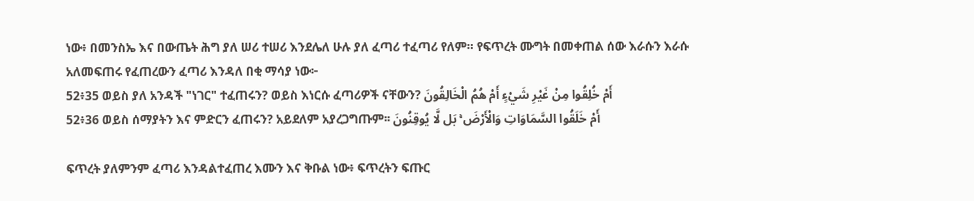ነው፥ በመንስኤ እና በውጤት ሕግ ያለ ሠሪ ተሠሪ እንደሌለ ሁሉ ያለ ፈጣሪ ተፈጣሪ የለም። የፍጥረት ሙግት በመቀጠል ሰው እራሱን እራሱ አለመፍጠሩ የፈጠረውን ፈጣሪ እንዳለ በቂ ማሳያ ነው፦
52፥35 ወይስ ያለ አንዳች "ነገር" ተፈጠሩን? ወይስ እነርሱ ፈጣሪዎች ናቸውን? أَمْ خُلِقُوا مِنْ غَيْرِ شَيْءٍ أَمْ هُمُ الْخَالِقُونَ
52፥36 ወይስ ሰማያትን እና ምድርን ፈጠሩን? አይደለም አያረጋግጡም፡፡ أَمْ خَلَقُوا السَّمَاوَاتِ وَالْأَرْضَ ۚ بَل لَّا يُوقِنُونَ

ፍጥረት ያለምንም ፈጣሪ እንዳልተፈጠረ እሙን እና ቅቡል ነው፥ ፍጥረትን ፍጡር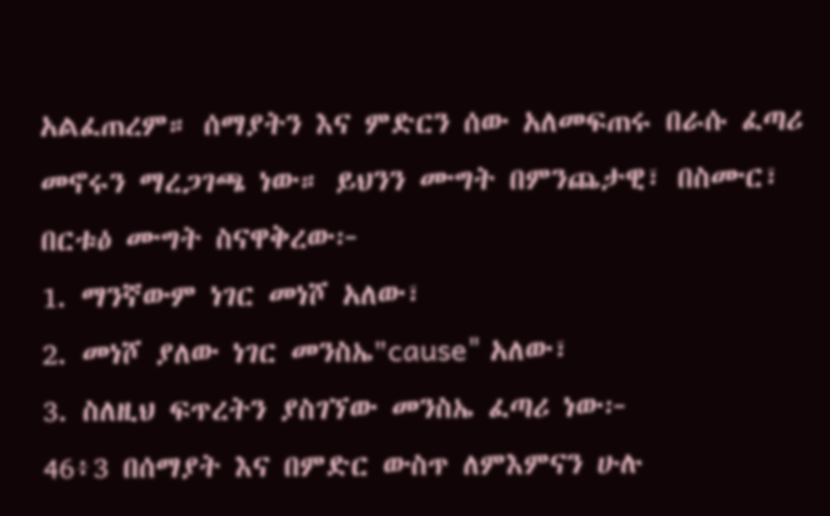አልፈጠረም። ሰማያትን እና ምድርን ሰው አለመፍጠሩ በራሱ ፈጣሪ መኖሩን ማረጋገጫ ነው። ይህንን ሙግት በምንጨታዊ፣ በስሙር፣ በርቱዕ ሙግት ስናዋቅረው፦
1. ማንኛውም ነገር መነሾ አለው፣
2. መነሾ ያለው ነገር መንስኤ"cause" አለው፣
3. ስለዚህ ፍጥረትን ያስገኘው መንስኤ ፈጣሪ ነው፦
46፥3 በሰማያት እና በምድር ውስጥ ለምእምናን ሁሉ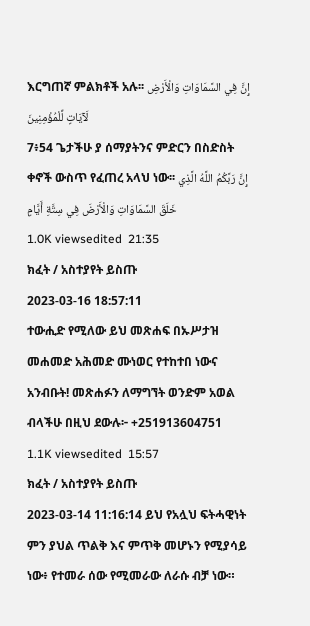እርግጠኛ ምልክቶች አሉ፡፡ إِنَّ فِي السَّمَاوَاتِ وَالْأَرْضِ لَآيَاتٍ لِّلْمُؤْمِنِينَ
7፥54 ጌታችሁ ያ ሰማያትንና ምድርን በስድስት ቀኖች ውስጥ የፈጠረ አላህ ነው፡፡ إِنَّ رَبَّكُمُ اللَّهُ الَّذِي خَلَقَ السَّمَاوَاتِ وَالْأَرْضَ فِي سِتَّةِ أَيَّامٍ
1.0K viewsedited  21:35
ክፈት / አስተያየት ይስጡ
2023-03-16 18:57:11
ተውሒድ የሚለው ይህ መጽሐፍ በኡሥታዝ መሐመድ አሕመድ ሙነወር የተከተበ ነውና አንብቡት! መጽሐፉን ለማግኘት ወንድም አወል ብላችሁ በዚህ ደውሉ፦ +251913604751
1.1K viewsedited  15:57
ክፈት / አስተያየት ይስጡ
2023-03-14 11:16:14 ይህ የአሏህ ፍትሓዊነት ምን ያህል ጥልቅ እና ምጥቅ መሆኑን የሚያሳይ ነው፥ የተመራ ሰው የሚመራው ለራሱ ብቻ ነው።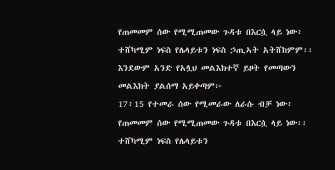የጠመመም ሰው የሚሚጠመው ጉዳቱ በእርሷ ላይ ነው፥ ተሸካሚም ነፍስ የሌላይቱን ነፍስ ኃጢኣት አትሸከምም፡፡ እንደውም አንድ የአሏህ መልእክተኛ ይዞት የመጣውን መልእክት ያልሰማ አይቀጣም፦
17፥15 የተመራ ሰው የሚመራው ለራሱ ብቻ ነው፥ የጠመመም ሰው የሚሚጠመው ጉዳቱ በእርሷ ላይ ነው፡፡ ተሸካሚም ነፍስ የሌላይቱን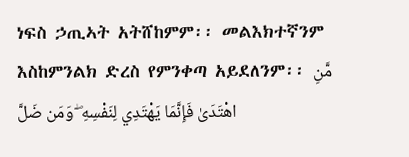ነፍስ ኃጢኣት አትሸከምም፡፡ መልእክተኛንም እስከምንልክ ድረስ የምንቀጣ አይደለንም፡፡ مَّنِ اهْتَدَىٰ فَإِنَّمَا يَهْتَدِي لِنَفْسِهِ ۖ وَمَن ضَلَّ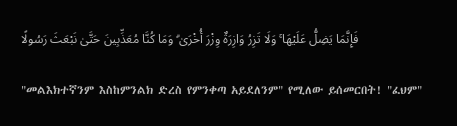فَإِنَّمَا يَضِلُّ عَلَيْهَا ۚ وَلَا تَزِرُ وَازِرَةٌ وِزْرَ أُخْرَىٰ ۗ وَمَا كُنَّا مُعَذِّبِينَ حَتَّىٰ نَبْعَثَ رَسُولًا

"መልእክተኛንም እስከምንልክ ድረስ የምንቀጣ አይደለንም" የሚለው ይሰመርበት! "ፈህም"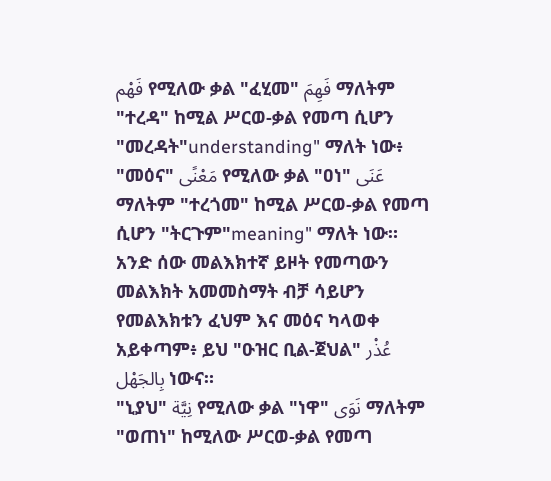فَهْم የሚለው ቃል "ፈሂመ" فَهِمَ ማለትም "ተረዳ" ከሚል ሥርወ-ቃል የመጣ ሲሆን "መረዳት"understanding" ማለት ነው፥ "መዕና" مَعْنًى የሚለው ቃል "ዐነ" عَنَى ማለትም "ተረጎመ" ከሚል ሥርወ-ቃል የመጣ ሲሆን "ትርጉም"meaning" ማለት ነው። አንድ ሰው መልእክተኛ ይዞት የመጣውን መልእክት አመመስማት ብቻ ሳይሆን የመልእክቱን ፈህም እና መዕና ካላወቀ አይቀጣም፥ ይህ "ዑዝር ቢል-ጀህል" عُذْر بِالجَهْل ነውና።
"ኒያህ" نِيَّة የሚለው ቃል "ነዋ" نَوَى ማለትም "ወጠነ" ከሚለው ሥርወ-ቃል የመጣ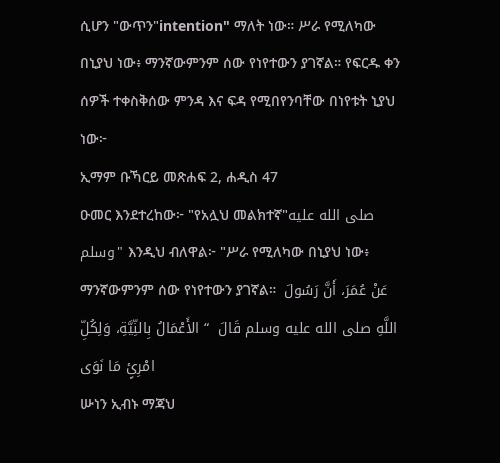ሲሆን "ውጥን"intention" ማለት ነው። ሥራ የሚለካው በኒያህ ነው፥ ማንኛውምንም ሰው የነየተውን ያገኛል። የፍርዱ ቀን ሰዎች ተቀስቅሰው ምንዳ እና ፍዳ የሚበየንባቸው በነየቱት ኒያህ ነው፦
ኢማም ቡኻርይ መጽሐፍ 2, ሐዲስ 47
ዑመር እንደተረከው፦ "የአሏህ መልክተኛ"صلى الله عليه وسلم" እንዲህ ብለዋል፦ "ሥራ የሚለካው በኒያህ ነው፥ ማንኛውምንም ሰው የነየተውን ያገኛል።  عَنْ عُمَرَ، أَنَّ رَسُولَ اللَّهِ صلى الله عليه وسلم قَالَ  “ الأَعْمَالُ بِالنِّيَّةِ، وَلِكُلِّ امْرِئٍ مَا نَوَى
ሡነን ኢብኑ ማጃህ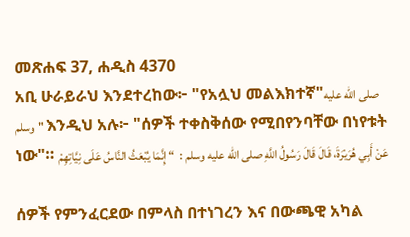መጽሐፍ 37, ሐዲስ 4370
አቢ ሁራይራህ እንደተረከው፦ "የአሏህ መልእክተኛ"صلى الله عليه وسلم" እንዲህ አሉ፦ "ሰዎች ተቀስቅሰው የሚበየንባቸው በነየቱት ነው"። عَنْ أَبِي هُرَيْرَةَ، قَالَ قَالَ رَسُولُ اللَّهِ صلى الله عليه وسلم :  “ إِنَّمَا يُبْعَثُ النَّاسُ عَلَى نِيَّاتِهِمْ

ሰዎች የምንፈርደው በምላስ በተነገረን እና በውጫዊ አካል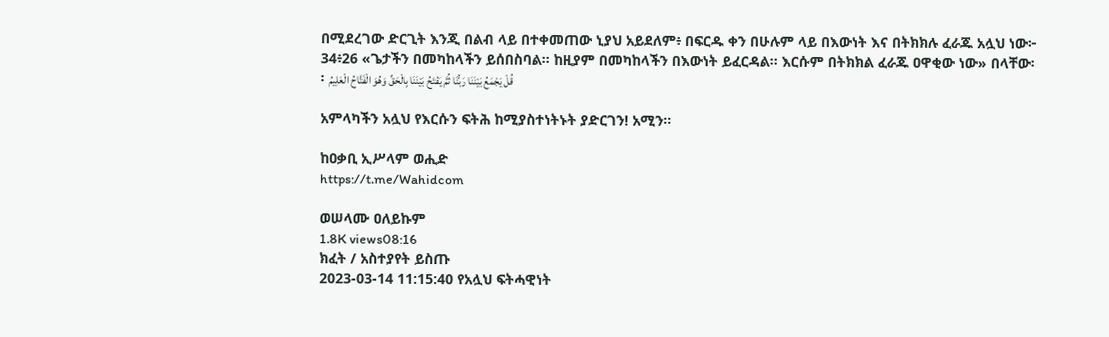በሚደረገው ድርጊት እንጂ በልብ ላይ በተቀመጠው ኒያህ አይደለም፥ በፍርዱ ቀን በሁሉም ላይ በእውነት እና በትክክሉ ፈራጁ አሏህ ነው፦
34፥26 «ጌታችን በመካከላችን ይሰበስባል፡፡ ከዚያም በመካከላችን በእውነት ይፈርዳል፡፡ እርሱም በትክክል ፈራጁ ዐዋቂው ነው» በላቸው፡፡ قُلْ يَجْمَعُ بَيْنَنَا رَبُّنَا ثُمَّ يَفْتَحُ بَيْنَنَا بِالْحَقِّ وَهُوَ الْفَتَّاحُ الْعَلِيمُ

አምላካችን አሏህ የእርሱን ፍትሕ ከሚያስተነትኑት ያድርገን! አሚን።

ከዐቃቢ ኢሥላም ወሒድ
https://t.me/Wahidcom

ወሠላሙ ዐለይኩም
1.8K views08:16
ክፈት / አስተያየት ይስጡ
2023-03-14 11:15:40 የአሏህ ፍትሓዊነት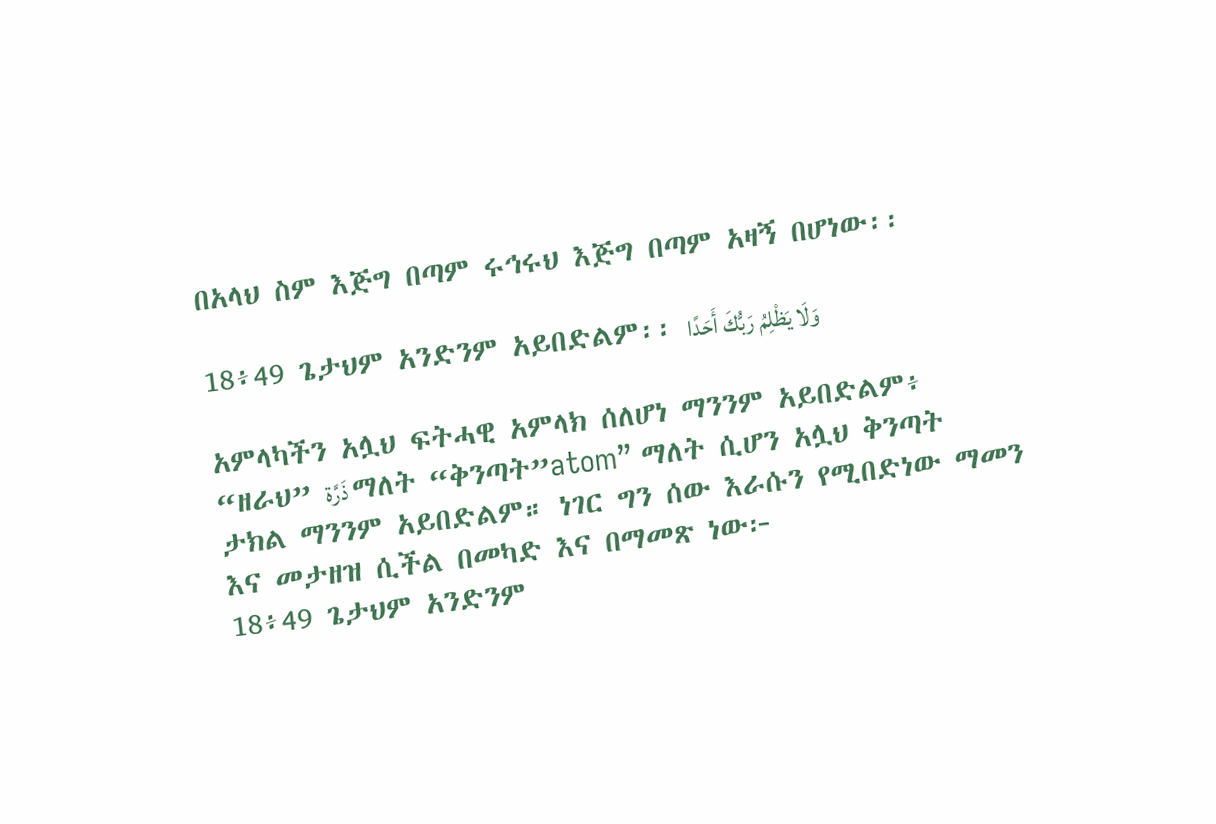በአላህ ስም እጅግ በጣም ሩኅሩህ እጅግ በጣም አዛኝ በሆነው፡፡

18፥49 ጌታህም አንድንም አይበድልም፡፡ وَلَا يَظْلِمُ رَبُّكَ أَحَدًا

አምላካችን አሏህ ፍትሓዊ አምላክ ሰለሆነ ማንንም አይበድልም፥ “ዘራህ” ذَرَّة ማለት “ቅንጣት”atom” ማለት ሲሆን አሏህ ቅንጣት ታክል ማንንም አይበድልም። ነገር ግን ሰው እራሱን የሚበድነው ማመን እና መታዘዝ ሲችል በመካድ እና በማመጽ ነው፦
18፥49 ጌታህም አንድንም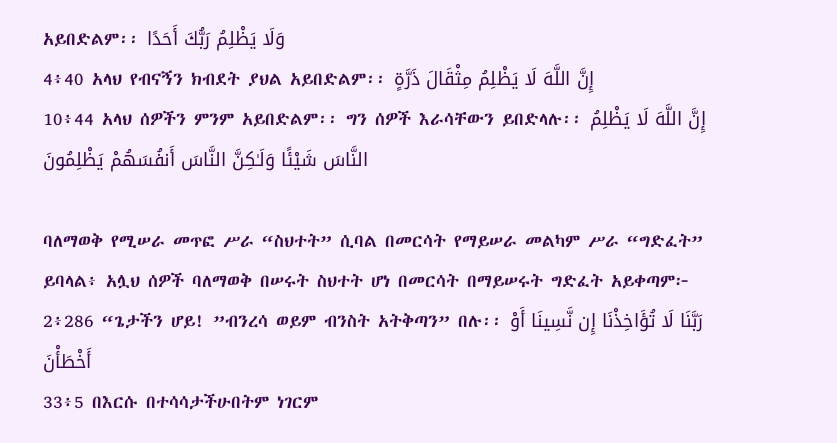አይበድልም፡፡ وَلَا يَظْلِمُ رَبُّكَ أَحَدًا
4፥40 አላህ የብናኝን ክብደት ያህል አይበድልም፡፡ إِنَّ اللَّهَ لَا يَظْلِمُ مِثْقَالَ ذَرَّةٍ
10፥44 አላህ ሰዎችን ምንም አይበድልም፡፡ ግን ሰዎች እራሳቸውን ይበድላሉ፡፡ إِنَّ اللَّهَ لَا يَظْلِمُ النَّاسَ شَيْئًا وَلَـٰكِنَّ النَّاسَ أَنفُسَهُمْ يَظْلِمُونَ

ባለማወቅ የሚሠራ መጥፎ ሥራ “ስህተት” ሲባል በመርሳት የማይሠራ መልካም ሥራ “ግድፈት” ይባላል፥ አሏህ ሰዎች ባለማወቅ በሠሩት ስህተት ሆነ በመርሳት በማይሠሩት ግድፈት አይቀጣም፦
2፥286 “ጌታችን ሆይ! ”ብንረሳ ወይም ብንስት አትቅጣን” በሉ፡፡ رَبَّنَا لَا تُؤَاخِذْنَا إِن نَّسِينَا أَوْ أَخْطَأْنَ
33፥5 በእርሱ በተሳሳታችሁበትም ነገርም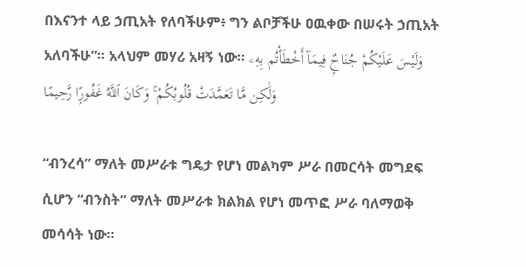በእናንተ ላይ ኃጢአት የለባችሁም፥ ግን ልቦቻችሁ ዐዉቀው በሠሩት ኃጢአት አለባችሁ”። አላህም መሃሪ አዛኝ ነው። وَلَيْسَ عَلَيْكُمْ جُنَاحٌۭ فِيمَآ أَخْطَأْتُم بِهِۦ وَلَٰكِن مَّا تَعَمَّدَتْ قُلُوبُكُمْ ۚ وَكَانَ ٱللَّهُ غَفُورًۭا رَّحِيمًا

“ብንረሳ” ማለት መሥራቱ ግዴታ የሆነ መልካም ሥራ በመርሳት መግደፍ ሲሆን “ብንስት” ማለት መሥራቱ ክልክል የሆነ መጥፎ ሥራ ባለማወቅ መሳሳት ነው።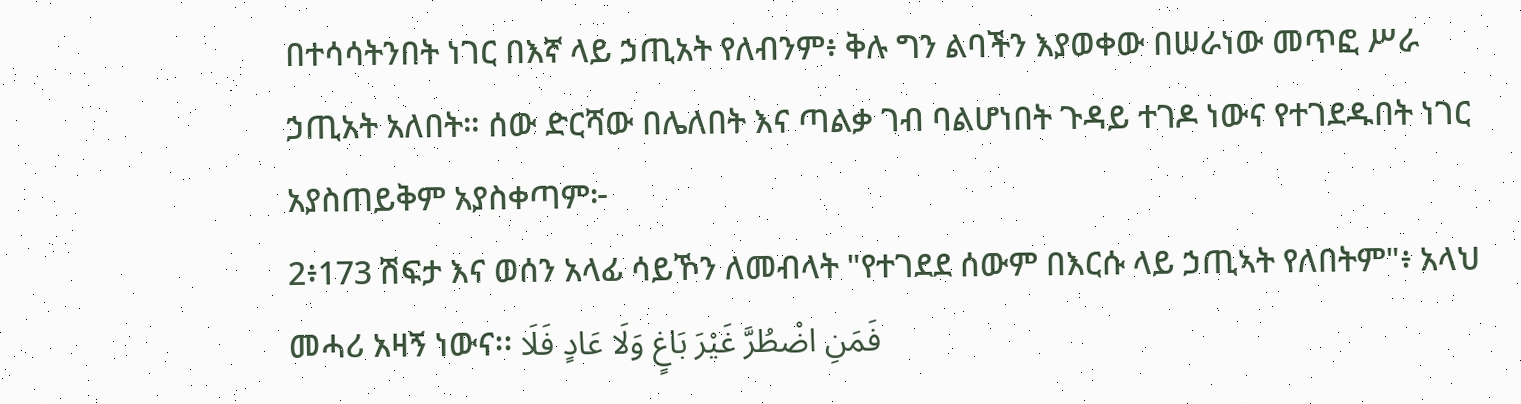በተሳሳትንበት ነገር በእኛ ላይ ኃጢአት የለብንም፥ ቅሉ ግን ልባችን እያወቀው በሠራነው መጥፎ ሥራ ኃጢአት አለበት። ሰው ድርሻው በሌለበት እና ጣልቃ ገብ ባልሆነበት ጉዳይ ተገዶ ነውና የተገደዱበት ነገር አያስጠይቅም አያስቀጣም፦
2፥173 ሽፍታ እና ወሰን አላፊ ሳይኾን ለመብላት "የተገደደ ሰውም በእርሱ ላይ ኃጢኣት የለበትም"፥ አላህ መሓሪ አዛኝ ነውና፡፡ فَمَنِ اضْطُرَّ غَيْرَ بَاغٍ وَلَا عَادٍ فَلَا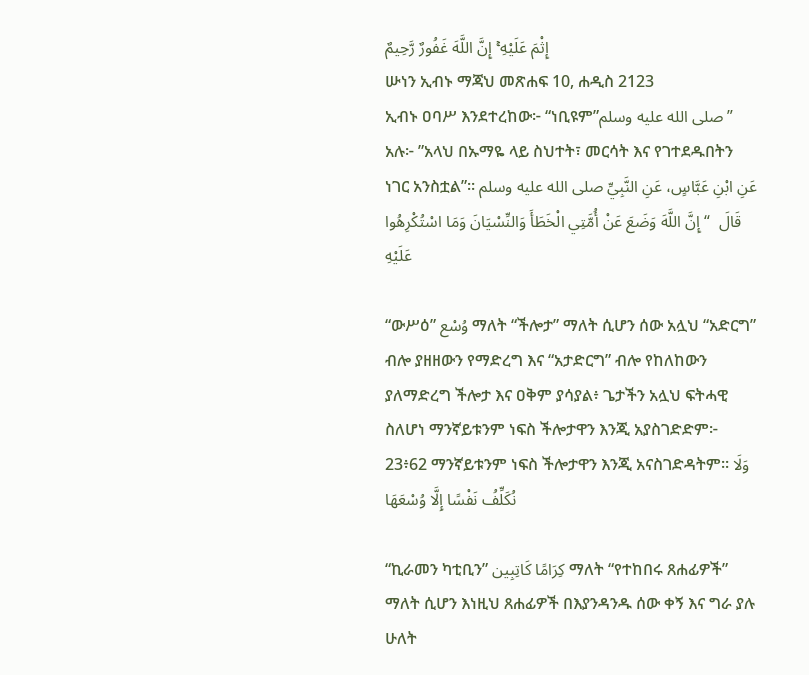إِثْمَ عَلَيْهِ ۚ إِنَّ اللَّهَ غَفُورٌ رَّحِيمٌ
ሡነን ኢብኑ ማጃህ መጽሐፍ 10, ሐዲስ 2123
ኢብኑ ዐባሥ እንደተረከው፦ “ነቢዩም”صلى الله عليه وسلم” አሉ፦ ”አላህ በኡማዬ ላይ ስህተት፣ መርሳት እና የገተደዱበትን ነገር አንስቷል”። عَنِ ابْنِ عَبَّاسٍ، عَنِ النَّبِيِّ صلى الله عليه وسلم قَالَ  “ إِنَّ اللَّهَ وَضَعَ عَنْ أُمَّتِي الْخَطَأَ وَالنِّسْيَانَ وَمَا اسْتُكْرِهُوا عَلَيْهِ

“ውሥዕ” وُسْع ማለት “ችሎታ” ማለት ሲሆን ሰው አሏህ “አድርግ” ብሎ ያዘዘውን የማድረግ እና “አታድርግ” ብሎ የከለከውን ያለማድረግ ችሎታ እና ዐቅም ያሳያል፥ ጌታችን አሏህ ፍትሓዊ ስለሆነ ማንኛይቱንም ነፍስ ችሎታዋን እንጂ አያስገድድም፦
23፥62 ማንኛይቱንም ነፍስ ችሎታዋን እንጂ አናስገድዳትም፡፡ وَلَا نُكَلِّفُ نَفْسًا إِلَّا وُسْعَهَا

“ኪራመን ካቲቢን” كِرَامًا كَاتِبِين ማለት “የተከበሩ ጸሐፊዎች” ማለት ሲሆን እነዚህ ጸሐፊዎች በእያንዳንዱ ሰው ቀኝ እና ግራ ያሉ ሁለት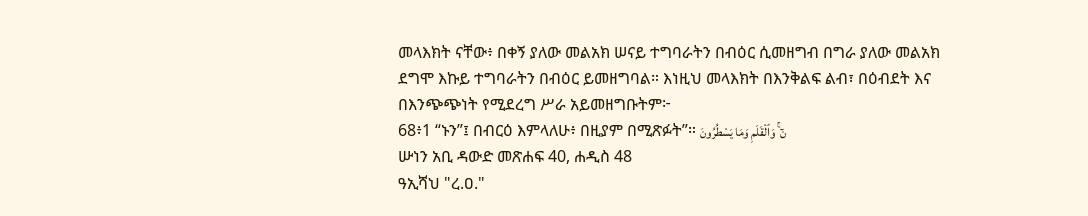መላእክት ናቸው፥ በቀኝ ያለው መልአክ ሠናይ ተግባራትን በብዕር ሲመዘግብ በግራ ያለው መልአክ ደግሞ እኩይ ተግባራትን በብዕር ይመዘግባል። እነዚህ መላእክት በእንቅልፍ ልብ፣ በዕብደት እና በእንጭጭነት የሚደረግ ሥራ አይመዘግቡትም፦
68፥1 “ኑን”፤ በብርዕ እምላለሁ፥ በዚያም በሚጽፉት”። نٓ ۚ وَٱلْقَلَمِ وَمَا يَسْطُرُونَ
ሡነን አቢ ዳውድ መጽሐፍ 40, ሐዲስ 48
ዓኢሻህ "ረ.ዐ."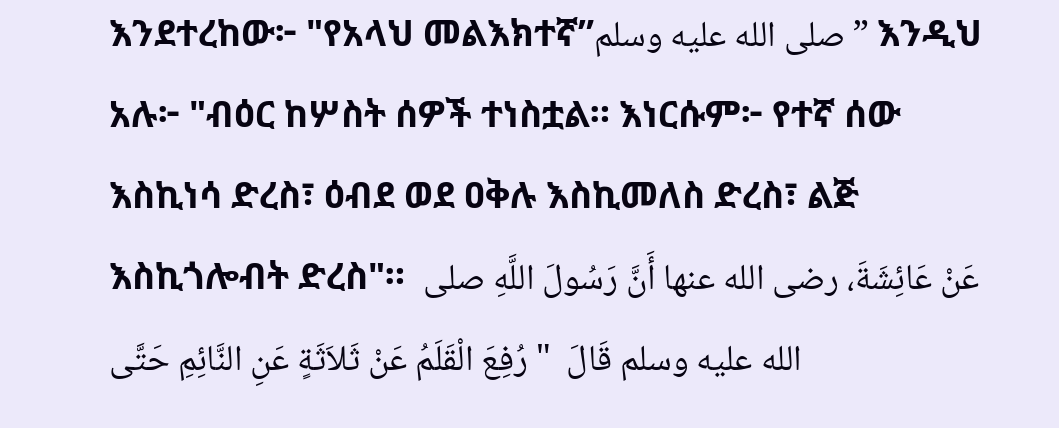እንደተረከው፦ "የአላህ መልእክተኛ”صلى الله عليه وسلم” እንዲህ አሉ፦ "ብዕር ከሦስት ሰዎች ተነስቷል። እነርሱም፦ የተኛ ሰው እስኪነሳ ድረስ፣ ዕብደ ወደ ዐቅሉ እስኪመለስ ድረስ፣ ልጅ እስኪጎሎብት ድረስ"።  عَنْ عَائِشَةَ، رضى الله عنها أَنَّ رَسُولَ اللَّهِ صلى الله عليه وسلم قَالَ  " رُفِعَ الْقَلَمُ عَنْ ثَلاَثَةٍ عَنِ النَّائِمِ حَتَّى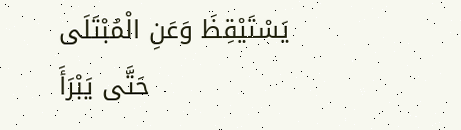يَسْتَيْقِظَ وَعَنِ الْمُبْتَلَى حَتَّى يَبْرَأَ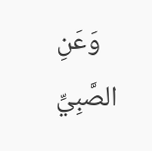وَعَنِ الصَّبِيِّ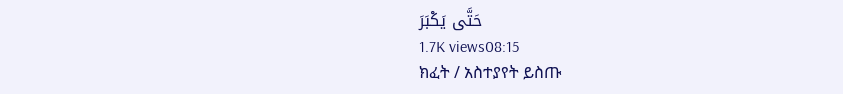حَتَّى يَكْبَرَ
1.7K views08:15
ክፈት / አስተያየት ይስጡ